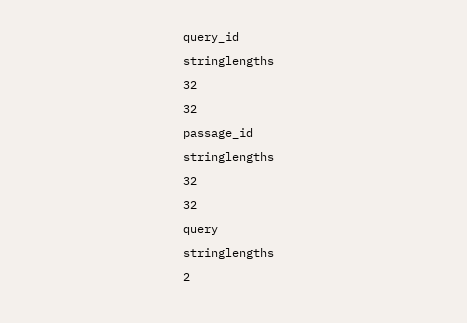query_id
stringlengths
32
32
passage_id
stringlengths
32
32
query
stringlengths
2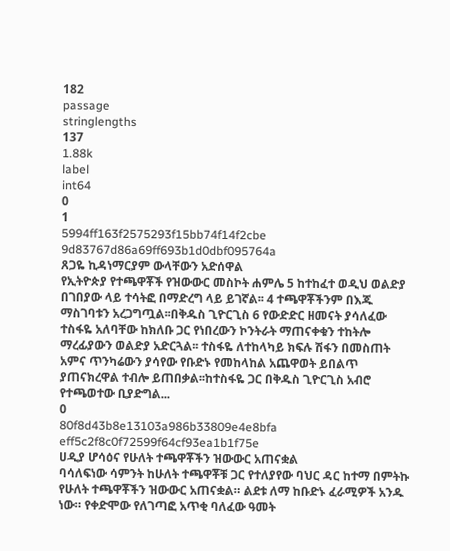182
passage
stringlengths
137
1.88k
label
int64
0
1
5994ff163f2575293f15bb74f14f2cbe
9d83767d86a69ff693b1d0dbf095764a
ጸጋዬ ኪዳነማርያም ውላቸውን አድሰዋል
የኢትዮጵያ የተጫዋቾች የዝውውር መስኮት ሐምሌ 5 ከተከፈተ ወዲህ ወልድያ በገበያው ላይ ተሳትፎ በማድረግ ላይ ይገኛል፡፡ 4 ተጫዋቾችንም በእጁ ማስገባቱን አረጋግጧል፡፡በቅዱስ ጊዮርጊስ 6 የውድድር ዘመናት ያሳለፈው ተስፋዬ አለባቸው ከክለቡ ጋር የነበረውን ኮንትራት ማጠናቀቁን ተከትሎ ማረፊያውን ወልድያ አድርጓል፡፡ ተስፋዬ ለተከላካይ ክፍሉ ሽፋን በመስጠት አምና ጥንካሬውን ያሳየው የቡድኑ የመከላከል አጨዋወት ይበልጥ ያጠናክረዋል ተብሎ ይጠበቃል፡፡ከተስፋዬ ጋር በቅዱስ ጊዮርጊስ አብሮ የተጫወተው ቢያድግል...
0
80f8d43b8e13103a986b33809e4e8bfa
eff5c2f8c0f72599f64cf93ea1b1f75e
ሀዲያ ሆሳዕና የሁለት ተጫዋቾችን ዝውውር አጠናቋል
ባሳለፍነው ሳምንት ከሁለት ተጫዋቾቹ ጋር የተለያየው ባህር ዳር ከተማ በምትኩ የሁለት ተጫዋቾችን ዝውውር አጠናቋል። ልደቱ ለማ ከቡድኑ ፈራሚዎች አንዱ ነው። የቀድሞው የለገጣፎ አጥቂ ባለፈው ዓመት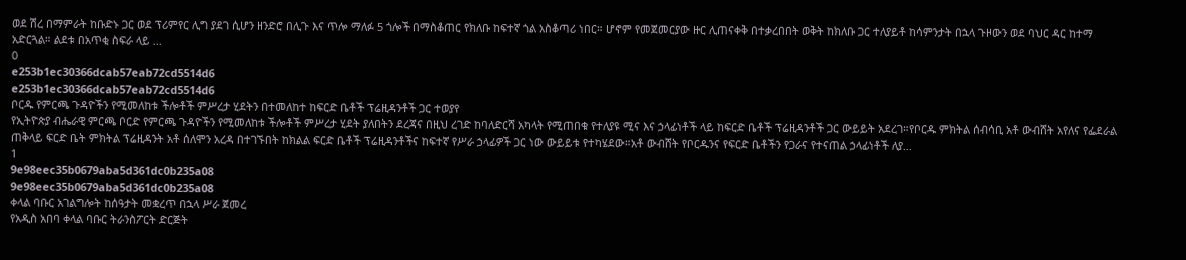ወደ ሽረ በማምራት ከቡድኑ ጋር ወደ ፕሪምየር ሊግ ያደገ ሲሆን ዘንድሮ በሊጉ እና ጥሎ ማለፉ 5 ጎሎች በማስቆጠር የክለቡ ከፍተኛ ጎል አስቆጣሪ ነበር። ሆኖም የመጀመርያው ዙር ሊጠናቀቅ በተቃረበበት ወቅት ከክለቡ ጋር ተለያይቶ ከሳምንታት በኋላ ጉዞውን ወደ ባህር ዳር ከተማ አድርጓል። ልደቱ በአጥቂ ስፍራ ላይ ...
0
e253b1ec30366dcab57eab72cd5514d6
e253b1ec30366dcab57eab72cd5514d6
ቦርዱ የምርጫ ጉዳዮችን የሚመለከቱ ችሎቶች ምሥረታ ሂደትን በተመለከተ ከፍርድ ቤቶች ፕሬዚዳንቶች ጋር ተወያየ
የኢትዮጵያ ብሔራዊ ምርጫ ቦርድ የምርጫ ጉዳዮችን የሚመለከቱ ችሎቶች ምሥረታ ሂደት ያለበትን ደረጃና በዚህ ረገድ ከባለድርሻ አካላት የሚጠበቁ የተለያዩ ሚና እና ኃላፊነቶች ላይ ከፍርድ ቤቶች ፕሬዚዳንቶች ጋር ውይይት አደረገ።የቦርዱ ምክትል ሰብሳቢ አቶ ውብሸት አየለና የፌደራል ጠቅላይ ፍርድ ቤት ምክትል ፕሬዚዳንት አቶ ሰለሞን አረዳ በተገኙበት ከክልል ፍርድ ቤቶች ፕሬዚዳንቶችና ከፍተኛ የሥራ ኃላፊዎች ጋር ነው ውይይቱ የተካሄደው።አቶ ውብሸት የቦርዱንና የፍርድ ቤቶችን የጋራና የተናጠል ኃላፊነቶች ለያ...
1
9e98eec35b0679aba5d361dc0b235a08
9e98eec35b0679aba5d361dc0b235a08
ቀላል ባቡር አገልግሎት ከሰዓታት መቋረጥ በኋላ ሥራ ጀመረ
የአዲስ አበባ ቀላል ባቡር ትራንስፖርት ድርጅት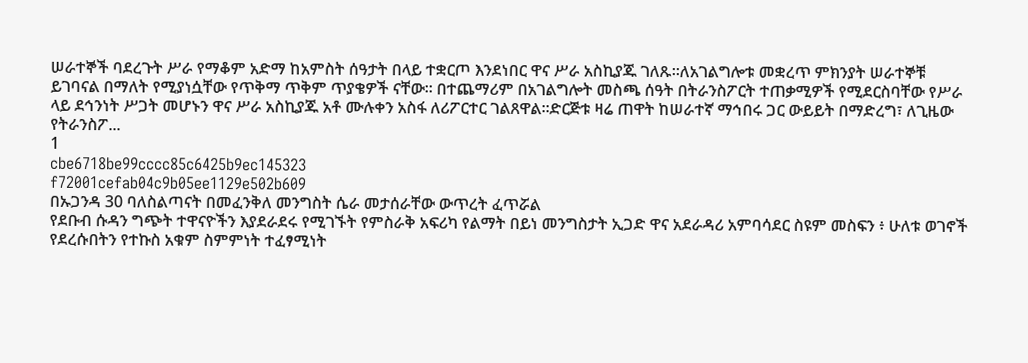ሠራተኞች ባደረጉት ሥራ የማቆም አድማ ከአምስት ሰዓታት በላይ ተቋርጦ እንደነበር ዋና ሥራ አስኪያጁ ገለጹ፡፡ለአገልግሎቱ መቋረጥ ምክንያት ሠራተኞቹ ይገባናል በማለት የሚያነሷቸው የጥቅማ ጥቅም ጥያቄዎች ናቸው፡፡ በተጨማሪም በአገልግሎት መስጫ ሰዓት በትራንስፖርት ተጠቃሚዎች የሚደርስባቸው የሥራ ላይ ደኅንነት ሥጋት መሆኑን ዋና ሥራ አስኪያጁ አቶ ሙሉቀን አስፋ ለሪፖርተር ገልጸዋል፡፡ድርጅቱ ዛሬ ጠዋት ከሠራተኛ ማኅበሩ ጋር ውይይት በማድረግ፣ ለጊዜው የትራንስፖ...
1
cbe6718be99cccc85c6425b9ec145323
f72001cefab04c9b05ee1129e502b609
በኡጋንዳ 30 ባለስልጣናት በመፈንቅለ መንግስት ሴራ መታሰራቸው ውጥረት ፈጥሯል
የደቡብ ሱዳን ግጭት ተዋናዮችን እያደራደሩ የሚገኙት የምስራቅ አፍሪካ የልማት በይነ መንግስታት ኢጋድ ዋና አደራዳሪ አምባሳደር ስዩም መስፍን ፥ ሁለቱ ወገኖች የደረሱበትን የተኩስ አቁም ስምምነት ተፈፃሚነት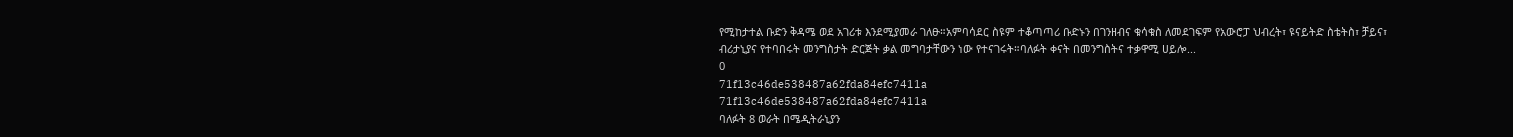የሚከታተል ቡድን ቅዳሜ ወደ አገሪቱ እንደሚያመራ ገለፁ።አምባሳደር ስዩም ተቆጣጣሪ ቡድኑን በገንዘብና ቁሳቁስ ለመደገፍም የአውሮፓ ህብረት፣ ዩናይትድ ስቴትስ፣ ቻይና፣ ብሪታኒያና የተባበሩት መንግስታት ድርጅት ቃል መግባታቸውን ነው የተናገሩት።ባለፉት ቀናት በመንግስትና ተቃዋሚ ሀይሎ...
0
71f13c46de538487a62fda84efc7411a
71f13c46de538487a62fda84efc7411a
ባለፉት 8 ወራት በሜዲትራኒያን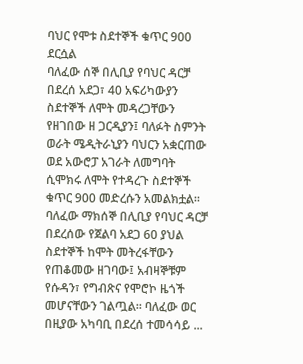ባህር የሞቱ ስደተኞች ቁጥር 900 ደርሷል
ባለፈው ሰኞ በሊቢያ የባህር ዳርቻ በደረሰ አደጋ፣ 40 አፍሪካውያን ስደተኞች ለሞት መዳረጋቸውን የዘገበው ዘ ጋርዲያን፤ ባለፉት ስምንት ወራት ሜዲትራኒያን ባህርን አቋርጠው ወደ አውሮፓ አገራት ለመግባት ሲሞክሩ ለሞት የተዳረጉ ስደተኞች ቁጥር 900 መድረሱን አመልክቷል፡፡ባለፈው ማክሰኞ በሊቢያ የባህር ዳርቻ በደረሰው የጀልባ አደጋ 60 ያህል ስደተኞች ከሞት መትረፋቸውን የጠቆመው ዘገባው፤ አብዛኞቹም የሱዳን፣ የግብጽና የሞሮኮ ዜጎች መሆናቸውን ገልጧል፡፡ ባለፈው ወር በዚያው አካባቢ በደረሰ ተመሳሳይ ...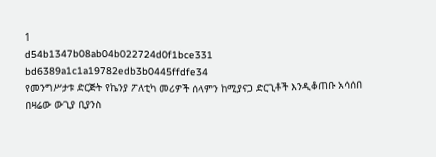1
d54b1347b08ab04b022724d0f1bce331
bd6389a1c1a19782edb3b0445ffdfe34
የመንግሥታቱ ድርጅት የኬንያ ፖለቲካ መሪዎች ሰላምን ከሚያናጋ ድርጊቶች እንዲቆጠቡ አሳሰበ
በዛሬው ውጊያ ቢያንስ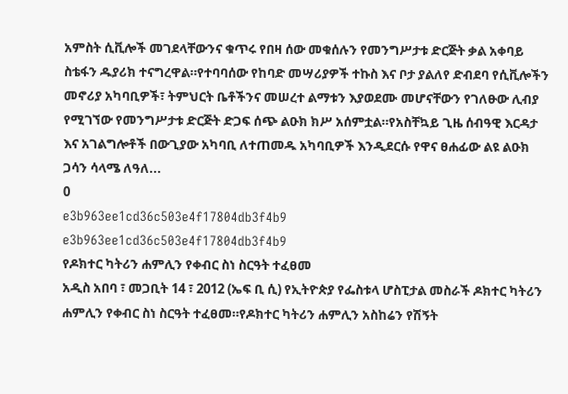አምስት ሲቪሎች መገደላቸውንና ቁጥሩ የበዛ ሰው መቁሰሉን የመንግሥታቱ ድርጅት ቃል አቀባይ ስቴፋን ዱያሪክ ተናግረዋል።የተባባሰው የከባድ መሣሪያዎች ተኩስ እና ቦታ ያልለየ ድብደባ የሲቪሎችን መኖሪያ አካባቢዎች፣ ትምህርት ቤቶችንና መሠረተ ልማቱን እያወደሙ መሆናቸውን የገለፁው ሊብያ የሚገኘው የመንግሥታቱ ድርጅት ድጋፍ ሰጭ ልዑክ ክሥ አሰምቷል።የአስቸኳይ ጊዜ ሰብዓዊ እርዳታ እና አገልግሎቶች በውጊያው አካባቢ ለተጠመዱ አካባቢዎች እንዲደርሱ የዋና ፀሐፊው ልዩ ልዑክ ጋሳን ሳላሜ ለዓለ...
0
e3b963ee1cd36c503e4f17804db3f4b9
e3b963ee1cd36c503e4f17804db3f4b9
የዶክተር ካትሪን ሐምሊን የቀብር ስነ ስርዓት ተፈፀመ
አዲስ አበባ ፣ መጋቢት 14 ፣ 2012 (ኤፍ ቢ ሲ) የኢትዮጵያ የፌስቱላ ሆስፒታል መስራች ዶክተር ካትሪን ሐምሊን የቀብር ስነ ስርዓት ተፈፀመ።የዶክተር ካትሪን ሐምሊን አስከሬን የሽኝት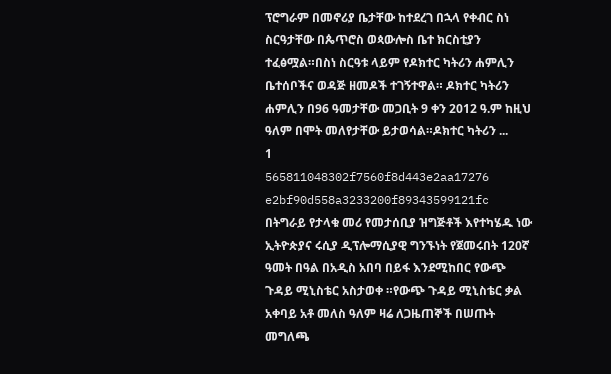ፕሮግራም በመኖሪያ ቤታቸው ከተደረገ በኋላ የቀብር ስነ ስርዓታቸው በጴጥሮስ ወጳውሎስ ቤተ ክርስቲያን ተፈፅሟል።በስነ ስርዓቱ ላይም የዶክተር ካትሪን ሐምሊን ቤተሰቦችና ወዳጅ ዘመዶች ተገኝተዋል። ዶክተር ካትሪን ሐምሊን በ96 ዓመታቸው መጋቢት 9 ቀን 2012 ዓ.ም ከዚህ ዓለም በሞት መለየታቸው ይታወሳል።ዶክተር ካትሪን ...
1
565811048302f7560f8d443e2aa17276
e2bf90d558a3233200f89343599121fc
በትግራይ የታላቁ መሪ የመታሰቢያ ዝግጅቶች እየተካሄዱ ነው
ኢትዮጵያና ሩሲያ ዲፕሎማሲያዊ ግንኙነት የጀመሩበት 120ኛ ዓመት በዓል በአዲስ አበባ በይፋ እንደሚከበር የውጭ ጉዳይ ሚኒስቴር አስታወቀ ።የውጭ ጉዳይ ሚኒስቴር ቃል አቀባይ አቶ መለስ ዓለም ዛሬ ለጋዜጠኞች በሠጡት መግለጫ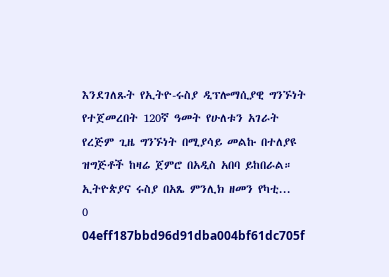እንደገለጹት የኢትዮ-ሩስያ ዲፕሎማሲያዊ ግንኙነት የተጀመረበት 120ኛ ዓመት የሁለቱን አገራት የረጅም ጊዜ ግንኙነት በሚያሳይ መልኩ በተለያዩ ዝግጅቶች ከዛሬ ጀምሮ በአዲስ አበባ ይከበራል። ኢትዮጵያና ሩስያ በአጼ ምንሊክ ዘመን የካቲ...
0
04eff187bbd96d91dba004bf61dc705f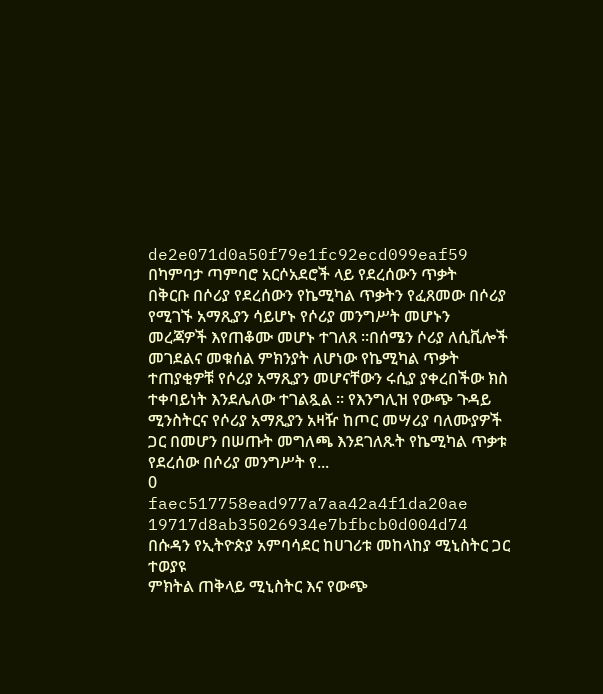de2e071d0a50f79e1fc92ecd099eaf59
በካምባታ ጣምባሮ አርሶአደሮች ላይ የደረሰውን ጥቃት
በቅርቡ በሶሪያ የደረሰውን የኬሚካል ጥቃትን የፈጸመው በሶሪያ የሚገኙ አማጺያን ሳይሆኑ የሶሪያ መንግሥት መሆኑን መረጃዎች እየጠቆሙ መሆኑ ተገለጸ ።በሰሜን ሶሪያ ለሲቪሎች መገደልና መቁሰል ምክንያት ለሆነው የኬሚካል ጥቃት ተጠያቂዎቹ የሶሪያ አማጺያን መሆናቸውን ሩሲያ ያቀረበችው ክስ ተቀባይነት እንደሌለው ተገልጿል ። የእንግሊዝ የውጭ ጉዳይ ሚንስትርና የሶሪያ አማጺያን አዛዥ ከጦር መሣሪያ ባለሙያዎች ጋር በመሆን በሠጡት መግለጫ እንደገለጹት የኬሚካል ጥቃቱ የደረሰው በሶሪያ መንግሥት የ...
0
faec517758ead977a7aa42a4f1da20ae
19717d8ab35026934e7bfbcb0d004d74
በሱዳን የኢትዮጵያ አምባሳደር ከሀገሪቱ መከላከያ ሚኒስትር ጋር ተወያዩ
ምክትል ጠቅላይ ሚኒስትር እና የውጭ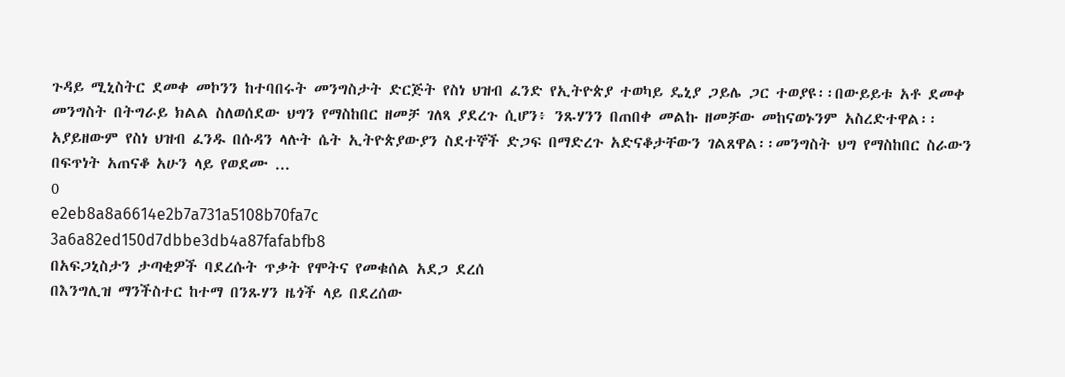ጉዳይ ሚኒስትር ደመቀ መኮንን ከተባበሩት መንግስታት ድርጅት የስነ ህዝብ ፈንድ የኢትዮጵያ ተወካይ ዴኒያ ጋይሌ ጋር ተወያዩ፡፡በውይይቱ አቶ ደመቀ መንግስት በትግራይ ክልል ስለወሰደው ህግን የማስከበር ዘመቻ ገለጻ ያደረጉ ሲሆን፥ ንጹሃንን በጠበቀ መልኩ ዘመቻው መከናወኑንም አስረድተዋል፡፡አያይዘውም የስነ ህዝብ ፈንዱ በሱዳን ላሉት ሴት ኢትዮጵያውያን ስደተኞች ድጋፍ በማድረጉ አድናቆታቸውን ገልጸዋል፡፡መንግስት ህግ የማስከበር ስራውን በፍጥነት አጠናቆ አሁን ላይ የወደሙ ...
0
e2eb8a8a6614e2b7a731a5108b70fa7c
3a6a82ed150d7dbbe3db4a87fafabfb8
በአፍጋኒስታን ታጣቂዎች ባደረሱት ጥቃት የሞትና የመቁሰል አደጋ ደረሰ
በእንግሊዝ ማንችስተር ከተማ በንጹሃን ዜጎች ላይ በደረሰው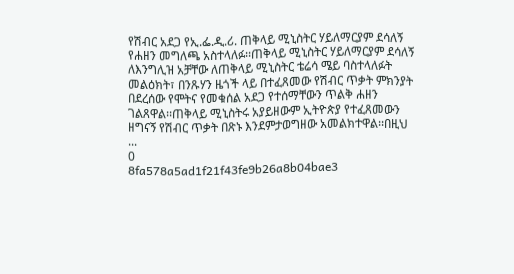የሽብር አደጋ የኢ.ፌ.ዲ.ሪ. ጠቅላይ ሚኒስትር ሃይለማርያም ደሳለኝ የሐዘን መግለጫ አስተላለፉ፡፡ጠቅላይ ሚኒስትር ሃይለማርያም ደሳለኝ ለእንግሊዝ አቻቸው ለጠቅላይ ሚኒስትር ቴሬሳ ሜይ ባስተላለፉት መልዕክት፣ በንጹሃን ዜጎች ላይ በተፈጸመው የሽብር ጥቃት ምክንያት በደረሰው የሞትና የመቁሰል አደጋ የተሰማቸውን ጥልቅ ሐዘን ገልጸዋል፡፡ጠቅላይ ሚኒስትሩ አያይዘውም ኢትዮጵያ የተፈጸመውን ዘግናኝ የሽብር ጥቃት በጽኑ እንደምታወግዘው አመልክተዋል፡፡በዚህ ...
0
8fa578a5ad1f21f43fe9b26a8b04bae3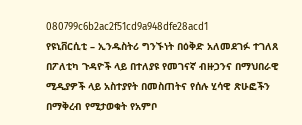080799c6b2ac2f51cd9a948dfe28acd1
የዩኒቨርሲቲ – ኢንዱስትሪ ግንኙነት በዕቅድ አለመደገፉ ተገለጸ
በፖለቲካ ጉዳዮች ላይ በተለያዩ የመገናኛ ብዙኃንና በማህበራዊ ሚዲያዎች ላይ አስተያየት በመስጠትና የሰሉ ሂሳዊ ጽሁፎችን በማቅረብ የሚታወቁት የአምቦ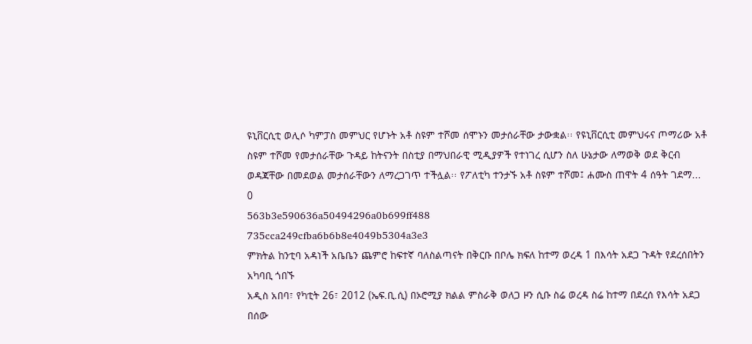ዩኒቨርሲቲ ወሊሶ ካምፓስ መምህር የሆኑት አቶ ስዩም ተሾመ ሰሞኑን መታሰራቸው ታውቋል፡፡ የዩኒቨርሲቲ መምህሩና ጦማሪው አቶ ስዩም ተሾመ የመታሰራቸው ጉዳይ ከትናንት በስቲያ በማህበራዊ ሚዲያዎች የተነገረ ሲሆን ስለ ሁኔታው ለማወቅ ወደ ቅርብ ወዳጃቸው በመደወል መታሰራቸውን ለማረጋገጥ ተችሏል፡፡ የፖለቲካ ተንታኙ አቶ ስዩም ተሾመ፤ ሐሙስ ጠዋት 4 ሰዓት ገደማ...
0
563b3e590636a50494296a0b699ff488
735cca249cfba6b6b8e4049b5304a3e3
ምክትል ከንቲባ አዳነች አቤቤን ጨምሮ ከፍተኛ ባለስልጣናት በቅርቡ በቦሌ ክፍለ ከተማ ወረዳ 1 በእሳት አደጋ ጉዳት የደረሰበትን አካባቢ ጎበኙ
አዲስ አበባ፣ የካቲት 26፣ 2012 (ኤፍ.ቢ.ሲ) በኦሮሚያ ክልል ምስራቅ ወለጋ ዞን ሲቡ ስሬ ወረዳ ስሬ ከተማ በደረሰ የእሳት አደጋ በሰው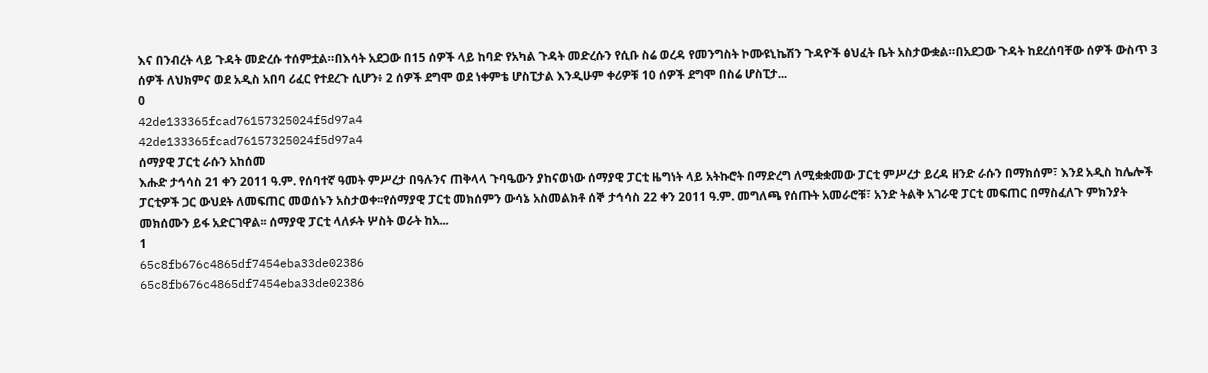እና በንብረት ላይ ጉዳት መድረሱ ተሰምቷል።በእሳት አደጋው በ15 ሰዎች ላይ ከባድ የአካል ጉዳት መድረሱን የሲቡ ስሬ ወረዳ የመንግስት ኮሙዩኒኬሽን ጉዳዮች ፅህፈት ቤት አስታውቋል።በአደጋው ጉዳት ከደረሰባቸው ሰዎች ውስጥ 3 ሰዎች ለህክምና ወደ አዲስ አበባ ሪፈር የተደረጉ ሲሆን፥ 2 ሰዎች ደግሞ ወደ ነቀምቴ ሆስፒታል እንዲሁም ቀሪዎቹ 10 ሰዎች ደግሞ በስሬ ሆስፒታ...
0
42de133365fcad76157325024f5d97a4
42de133365fcad76157325024f5d97a4
ሰማያዊ ፓርቲ ራሱን አከሰመ
እሑድ ታኅሳስ 21 ቀን 2011 ዓ.ም. የሰባተኛ ዓመት ምሥረታ በዓሉንና ጠቅላላ ጉባዔውን ያከናወነው ሰማያዊ ፓርቲ ዜግነት ላይ አትኩሮት በማድረግ ለሚቋቋመው ፓርቲ ምሥረታ ይረዳ ዘንድ ራሱን በማክሰም፣ እንደ አዲስ ከሌሎች ፓርቲዎች ጋር ውህደት ለመፍጠር መወሰኑን አስታወቀ፡፡የሰማያዊ ፓርቲ መክሰምን ውሳኔ አስመልክቶ ሰኞ ታኅሳስ 22 ቀን 2011 ዓ.ም. መግለጫ የሰጡት አመራሮቹ፣ አንድ ትልቅ አገራዊ ፓርቲ መፍጠር በማስፈለጉ ምክንያት መክሰሙን ይፋ አድርገዋል፡፡ ሰማያዊ ፓርቲ ላለፉት ሦስት ወራት ከአ...
1
65c8fb676c4865df7454eba33de02386
65c8fb676c4865df7454eba33de02386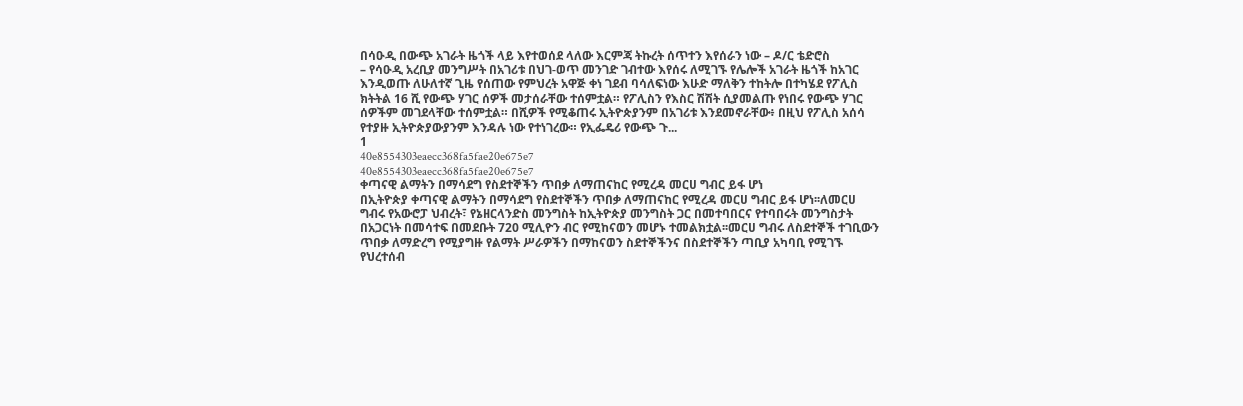በሳዑዲ በውጭ አገራት ዜጎች ላይ እየተወሰደ ላለው እርምጃ ትኩረት ሰጥተን እየሰራን ነው – ዶ/ር ቴድሮስ
– የሳዑዲ አረቢያ መንግሥት በአገሪቱ በህገ-ወጥ መንገድ ገብተው እየሰሩ ለሚገኙ የሌሎች አገራት ዜጎች ከአገር እንዲወጡ ለሁለተኛ ጊዜ የሰጠው የምህረት አዋጅ ቀነ ገደብ ባሳለፍነው እሁድ ማለቅን ተከትሎ በተካሄደ የፖሊስ ክትትል 16 ሺ የውጭ ሃገር ሰዎች መታሰራቸው ተሰምቷል። የፖሊስን የእስር ሽሽት ሲያመልጡ የነበሩ የውጭ ሃገር ሰዎችም መገደላቸው ተሰምቷል። በሺዎች የሚቆጠሩ ኢትዮጵያንም በአገሪቱ እንደመኖራቸው፥ በዚህ የፖሊስ አሰሳ የተያዙ ኢትዮጵያውያንም እንዳሉ ነው የተነገረው። የኢፌዴሪ የውጭ ጉ...
1
40e8554303eaecc368fa5fae20e675e7
40e8554303eaecc368fa5fae20e675e7
ቀጣናዊ ልማትን በማሳደግ የስደተኞችን ጥበቃ ለማጠናከር የሚረዳ መርሀ ግብር ይፋ ሆነ
በኢትዮጵያ ቀጣናዊ ልማትን በማሳደግ የስደተኞችን ጥበቃ ለማጠናከር የሚረዳ መርሀ ግብር ይፋ ሆነ፡፡ለመርሀ ግብሩ የአውሮፓ ህብረት፣ የኔዘርላንድስ መንግስት ከኢትዮጵያ መንግስት ጋር በመተባበርና የተባበሩት መንግስታት በአጋርነት በመሳተፍ በመደቡት 720 ሚሊዮን ብር የሚከናወን መሆኑ ተመልክቷል፡፡መርሀ ግብሩ ለስደተኞች ተገቢውን ጥበቃ ለማድረግ የሚያግዙ የልማት ሥራዎችን በማከናወን ስደተኞችንና በስደተኞችን ጣቢያ አካባቢ የሚገኙ የህረተሰብ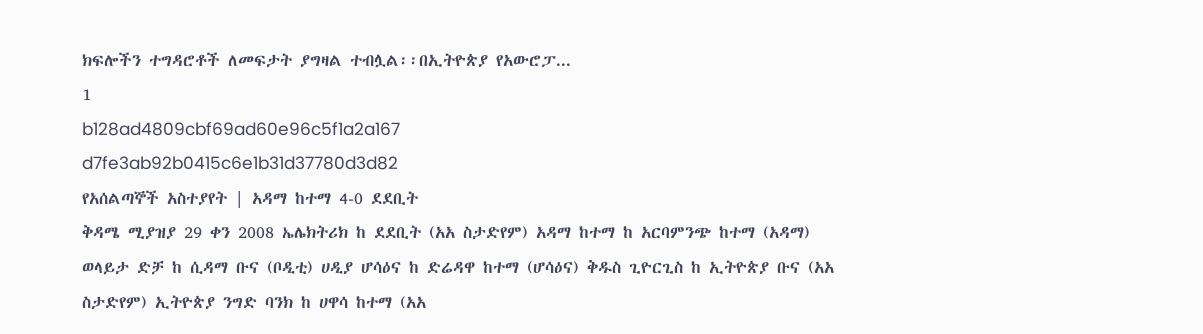ክፍሎችን ተግዳሮቶች ለመፍታት ያግዛል ተብሏል፡፡በኢትዮጵያ የአውሮፓ...
1
b128ad4809cbf69ad60e96c5f1a2a167
d7fe3ab92b0415c6e1b31d37780d3d82
የአሰልጣኞች አስተያየት | አዳማ ከተማ 4-0 ደደቢት
ቅዳሜ ሚያዝያ 29 ቀን 2008 ኤሌክትሪክ ከ ደደቢት (አአ ስታድየም) አዳማ ከተማ ከ አርባምንጭ ከተማ (አዳማ) ወላይታ ድቻ ከ ሲዳማ ቡና (ቦዲቲ) ሀዲያ ሆሳዕና ከ ድሬዳዋ ከተማ (ሆሳዕና) ቅዱስ ጊዮርጊስ ከ ኢትዮጵያ ቡና (አአ ስታድየም) ኢትዮጵያ ንግድ ባንክ ከ ሀዋሳ ከተማ (አአ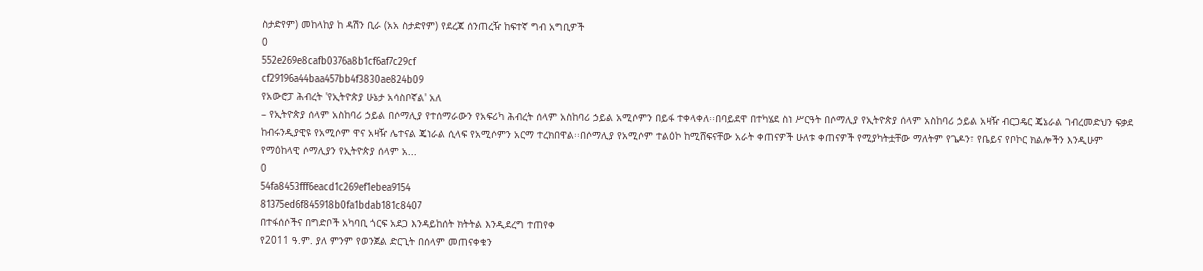ስታድየም) መከላከያ ከ ዳሽን ቢራ (አአ ስታድየም) የደረጃ ሰንጠረዥ ከፍተኛ ግብ አግቢዎች
0
552e269e8cafb0376a8b1cf6af7c29cf
cf29196a44baa457bb4f3830ae824b09
የአውሮፓ ሕብረት 'የኢትዮጵያ ሁኔታ አሳስቦኛል' አለ
– የኢትዮጵያ ሰላም አስከባሪ ኃይል በሶማሊያ የተሰማራውን የአፍሪካ ሕብረት ሰላም አስከባሪ ኃይል አሚሶምን በይፋ ተቀላቀለ፡፡በባይደዋ በተካሄደ ስነ ሥርዓት በሶማሊያ የኢትዮጵያ ሰላም አስከባሪ ኃይል አዛዥ ብርጋዴር ጄኔራል ገብረመድህን ፍቃደ ከብሩንዲያዊዩ የአሚሶም ዋና አዛዥ ሌተናል ጄነራል ሲላፍ የአሚሶምን አርማ ተረክበዋል፡፡በሶማሊያ የአሚሶም ተልዕኮ ከሚሸፍናቸው አራት ቀጠናዎች ሁለቱ ቀጠናዎች የሚያካትቷቸው ማለትም የጌዶን፣ የቤይና የቦኮር ክልሎችን እንዲሁም የማዕከላዊ ሶማሊያን የኢትዮጵያ ሰላም አ...
0
54fa8453fff6eacd1c269ef1ebea9154
81375ed6f845918b0fa1bdab181c8407
በተፋሰሶችና በግድቦች አካባቢ ጎርፍ አደጋ እንዳይከሰት ክትትል እንዲደረግ ተጠየቀ
የ2011 ዓ.ም. ያለ ምንም የወንጀል ድርጊት በሰላም መጠናቀቁን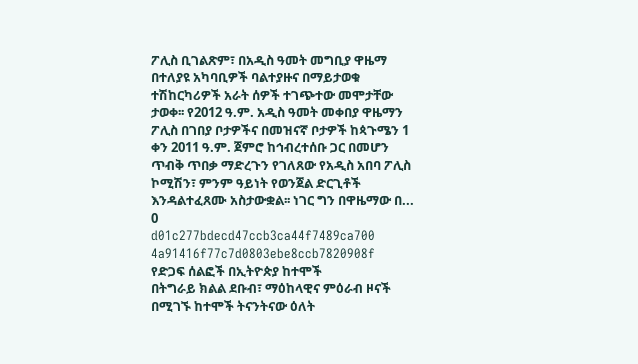ፖሊስ ቢገልጽም፣ በአዲስ ዓመት መግቢያ ዋዜማ በተለያዩ አካባቢዎች ባልተያዙና በማይታወቁ ተሽከርካሪዎች አራት ሰዎች ተገጭተው መሞታቸው ታወቀ፡፡ የ2012 ዓ.ም. አዲስ ዓመት መቀበያ ዋዜማን ፖሊስ በገበያ ቦታዎችና በመዝናኛ ቦታዎች ከጳጉሜን 1 ቀን 2011 ዓ.ም. ጀምሮ ከኅብረተሰቡ ጋር በመሆን ጥብቅ ጥበቃ ማድረጉን የገለጸው የአዲስ አበባ ፖሊስ ኮሚሽን፣ ምንም ዓይነት የወንጀል ድርጊቶች እንዳልተፈጸሙ አስታውቋል፡፡ ነገር ግን በዋዜማው በ...
0
d01c277bdecd47ccb3ca44f7489ca700
4a91416f77c7d0803ebe8ccb7820908f
የድጋፍ ሰልፎች በኢትዮጵያ ከተሞች
በትግራይ ክልል ደቡብ፣ ማዕከላዊና ምዕራብ ዞናች በሚገኙ ከተሞች ትናንትናው ዕለት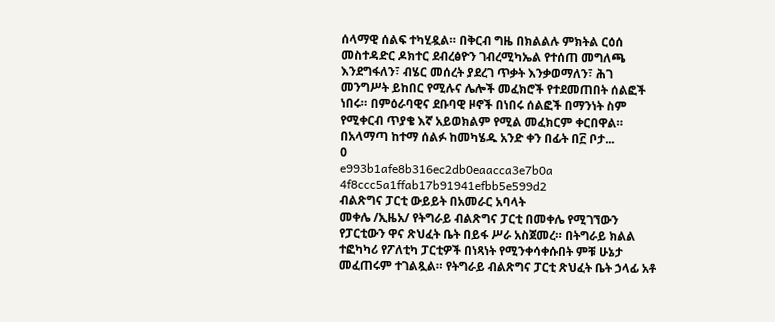ሰላማዊ ሰልፍ ተካሂዷል። በቅርብ ግዜ በክልልሉ ምክትል ርዕሰ መስተዳድር ዶክተር ደብረፅዮን ገብረሚካኤል የተሰጠ መግለጫ እንደግፋለን፣ ብሄር መሰረት ያደረገ ጥቃት እንቃወማለን፣ ሕገ መንግሥት ይከበር የሚሉና ሌሎች መፈክሮች የተደመጠበት ሰልፎች ነበሩ። በምዕራባዊና ደቡባዊ ዞኖች በነበሩ ሰልፎች በማንነት ስም የሚቀርብ ጥያቄ እኛ አይወክልም የሚል መፈክርም ቀርበዋል። በአላማጣ ከተማ ሰልፉ ከመካሄዱ አንድ ቀን በፊት በ፫ ቦታ...
0
e993b1afe8b316ec2db0eaacca3e7b0a
4f8ccc5a1ffab17b91941efbb5e599d2
ብልጽግና ፓርቲ ውይይት በአመራር አባላት
መቀሌ /ኢዜአ/ የትግራይ ብልጽግና ፓርቲ በመቀሌ የሚገኘውን የፓርቲውን ዋና ጽህፈት ቤት በይፋ ሥራ አስጀመረ። በትግራይ ክልል ተፎካካሪ የፖለቲካ ፓርቲዎች በነጻነት የሚንቀሳቀሱበት ምቹ ሁኔታ መፈጠሩም ተገልጿል። የትግራይ ብልጽግና ፓርቲ ጽህፈት ቤት ኃላፊ አቶ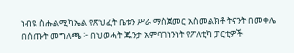ነብዩ ስሑልሚካኤል የጽህፈት ቤቱን ሥራ ማስጀመር አስመልክቶ ትናንት በመቀሌ በሰጡት መግለጫ ፦ በህወሓት ጁንታ አምባገነንነት የፖለቲካ ፓርቲዎች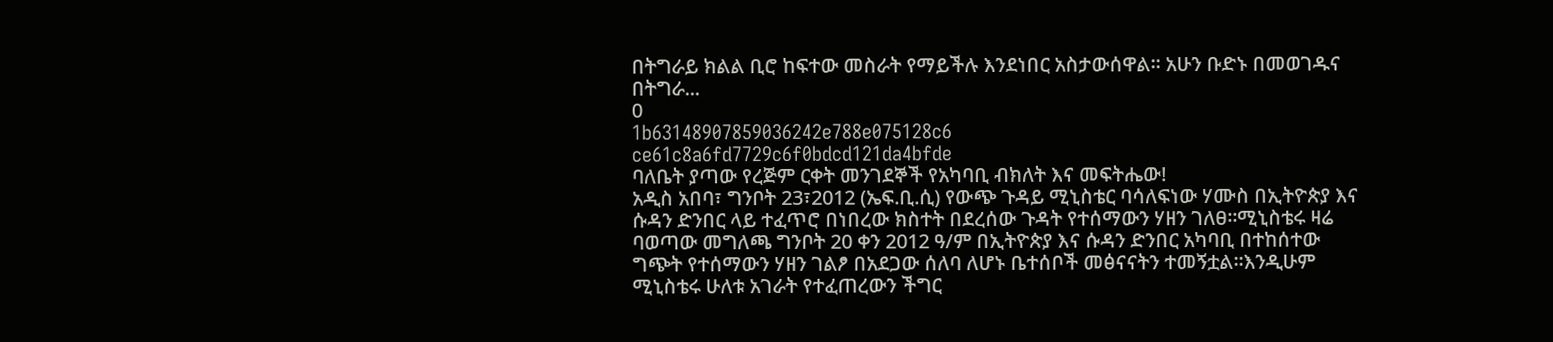በትግራይ ክልል ቢሮ ከፍተው መስራት የማይችሉ እንደነበር አስታውሰዋል። አሁን ቡድኑ በመወገዱና በትግራ...
0
1b63148907859036242e788e075128c6
ce61c8a6fd7729c6f0bdcd121da4bfde
ባለቤት ያጣው የረጅም ርቀት መንገደኞች የአካባቢ ብክለት እና መፍትሔው!
አዲስ አበባ፣ ግንቦት 23፣2012 (ኤፍ.ቢ.ሲ) የውጭ ጉዳይ ሚኒስቴር ባሳለፍነው ሃሙስ በኢትዮጵያ እና ሱዳን ድንበር ላይ ተፈጥሮ በነበረው ክስተት በደረሰው ጉዳት የተሰማውን ሃዘን ገለፀ፡፡ሚኒስቴሩ ዛሬ ባወጣው መግለጫ ግንቦት 20 ቀን 2012 ዓ/ም በኢትዮጵያ እና ሱዳን ድንበር አካባቢ በተከሰተው ግጭት የተሰማውን ሃዘን ገልፆ በአደጋው ሰለባ ለሆኑ ቤተሰቦች መፅናናትን ተመኝቷል፡፡እንዲሁም ሚኒስቴሩ ሁለቱ አገራት የተፈጠረውን ችግር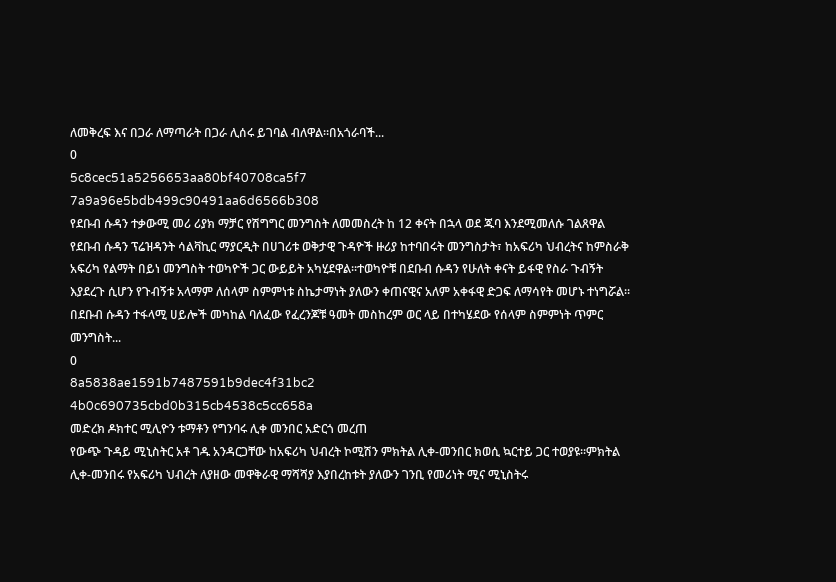ለመቅረፍ እና በጋራ ለማጣራት በጋራ ሊሰሩ ይገባል ብለዋል፡፡በአጎራባች...
0
5c8cec51a5256653aa80bf40708ca5f7
7a9a96e5bdb499c90491aa6d6566b308
የደቡብ ሱዳን ተቃውሚ መሪ ሪያክ ማቻር የሽግግር መንግስት ለመመስረት ከ 12 ቀናት በኋላ ወደ ጁባ እንደሚመለሱ ገልጸዋል
የደቡብ ሱዳን ፕሬዝዳንት ሳልቫኪር ማያርዲት በሀገሪቱ ወቅታዊ ጉዳዮች ዙሪያ ከተባበሩት መንግስታት፣ ከአፍሪካ ህብረትና ከምስራቅ አፍሪካ የልማት በይነ መንግስት ተወካዮች ጋር ውይይት አካሂደዋል፡፡ተወካዮቹ በደቡብ ሱዳን የሁለት ቀናት ይፋዊ የስራ ጉብኝት እያደረጉ ሲሆን የጉብኝቱ አላማም ለሰላም ስምምነቱ ስኬታማነት ያለውን ቀጠናዊና አለም አቀፋዊ ድጋፍ ለማሳየት መሆኑ ተነግሯል፡፡በደቡብ ሱዳን ተፋላሚ ሀይሎች መካከል ባለፈው የፈረንጆቹ ዓመት መስከረም ወር ላይ በተካሄደው የሰላም ስምምነት ጥምር መንግስት...
0
8a5838ae1591b7487591b9dec4f31bc2
4b0c690735cbd0b315cb4538c5cc658a
መድረክ ዶክተር ሚሊዮን ቱማቶን የግንባሩ ሊቀ መንበር አድርጎ መረጠ
የውጭ ጉዳይ ሚኒስትር አቶ ገዱ አንዳርጋቸው ከአፍሪካ ህብረት ኮሚሽን ምክትል ሊቀ-መንበር ክወሲ ኳርተይ ጋር ተወያዩ፡፡ምክትል ሊቀ-መንበሩ የአፍሪካ ህብረት ለያዘው መዋቅራዊ ማሻሻያ እያበረከቱት ያለውን ገንቢ የመሪነት ሚና ሚኒስትሩ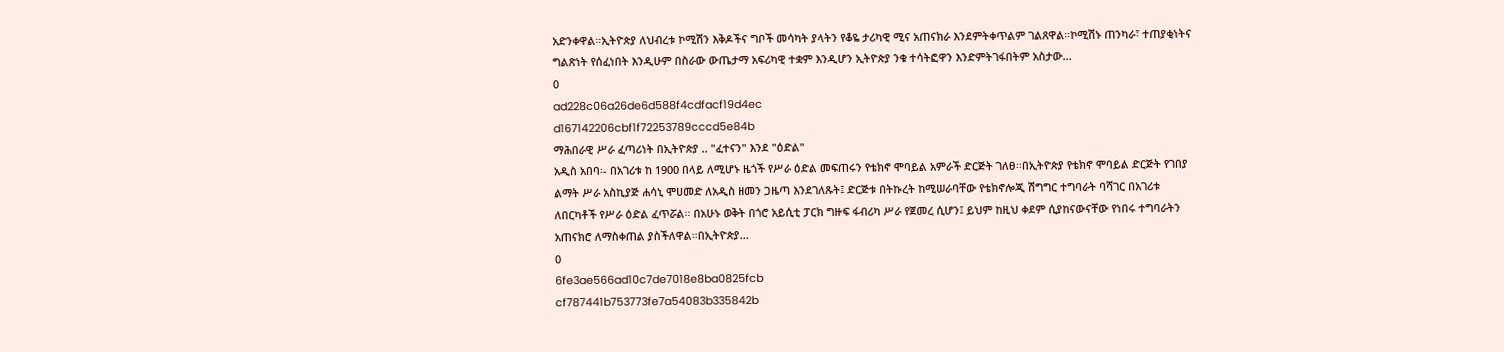አድንቀዋል።ኢትዮጵያ ለህብረቱ ኮሚሽን እቅዶችና ግቦች መሳካት ያላትን የቆዬ ታሪካዊ ሚና አጠናክራ እንደምትቀጥልም ገልጸዋል።ኮሚሽኑ ጠንካራ፣ ተጠያቂነትና ግልጽነት የሰፈነበት እንዲሁም በስራው ውጤታማ አፍሪካዊ ተቋም እንዲሆን ኢትዮጵያ ንቁ ተሳትፎዋን እንድምትገፋበትም አስታው...
0
ad228c06a26de6d588f4cdfacf19d4ec
d167142206cbf1f72253789cccd5e84b
ማሕበራዊ ሥራ ፈጣሪነት በኢትዮጵያ .. "ፈተናን" እንደ "ዕድል"
አዲስ አበባ፡- በአገሪቱ ከ 1900 በላይ ለሚሆኑ ዜጎች የሥራ ዕድል መፍጠሩን የቴክኖ ሞባይል አምራች ድርጅት ገለፀ፡፡በኢትዮጵያ የቴክኖ ሞባይል ድርጅት የገበያ ልማት ሥራ አስኪያጅ ሐሳኒ ሞሀመድ ለአዲስ ዘመን ጋዜጣ እንደገለጹት፤ ድርጅቱ በትኩረት ከሚሠራባቸው የቴክኖሎጂ ሽግግር ተግባራት ባሻገር በአገሪቱ ለበርካቶች የሥራ ዕድል ፈጥሯል፡፡ በአሁኑ ወቅት በጎሮ አይሲቲ ፓርክ ግዙፍ ፋብሪካ ሥራ የጀመረ ሲሆን፤ ይህም ከዚህ ቀደም ሲያከናውናቸው የነበሩ ተግባራትን አጠናክሮ ለማስቀጠል ያስችለዋል፡፡በኢትዮጵያ...
0
6fe3ae566ad10c7de7018e8ba0825fcb
cf787441b753773fe7a54083b335842b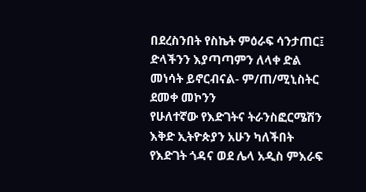በደረስንበት የስኬት ምዕራፍ ሳንታጠር፤ ድላችንን እያጣጣምን ለላቀ ድል መነሳት ይኖርብናል- ም/ጠ/ሚኒስትር ደመቀ መኮንን
የሁለተኛው የእድገትና ትራንስፎርሜሽን እቅድ ኢትዮጵያን አሁን ካለችበት የእድገት ጎዳና ወደ ሌላ አዲስ ምእራፍ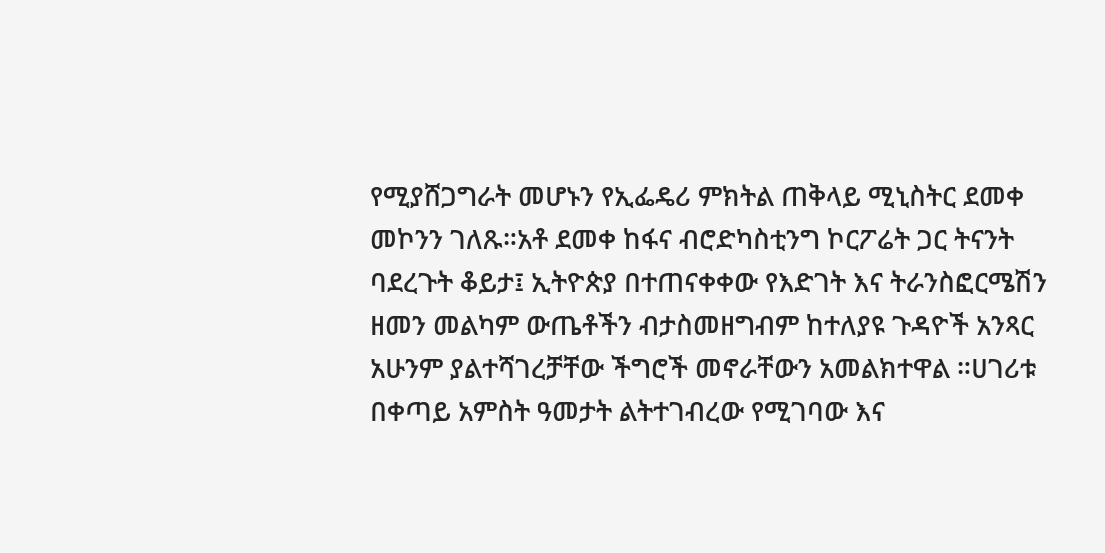የሚያሸጋግራት መሆኑን የኢፌዴሪ ምክትል ጠቅላይ ሚኒስትር ደመቀ መኮንን ገለጹ።አቶ ደመቀ ከፋና ብሮድካስቲንግ ኮርፖሬት ጋር ትናንት ባደረጉት ቆይታ፤ ኢትዮጵያ በተጠናቀቀው የእድገት እና ትራንስፎርሜሽን ዘመን መልካም ውጤቶችን ብታስመዘግብም ከተለያዩ ጉዳዮች አንጻር አሁንም ያልተሻገረቻቸው ችግሮች መኖራቸውን አመልክተዋል ።ሀገሪቱ በቀጣይ አምስት ዓመታት ልትተገብረው የሚገባው እና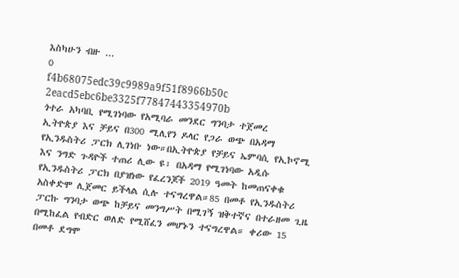እስካሁን ብዙ ...
0
f4b68075edc39c9989a9f51f8966b50c
2eacd5ebc6be3325f77847443354970b
ጎተራ አካባቢ የሚገነባው የአሚባራ መንደር ግንባታ ተጀመረ
ኢትዮጵያ እና ቻይና በ300 ሚሊየን ዶላር የጋራ ወጭ በአዳማ የኢንዱስትሪ ፓርክ ሊገነቡ ነው።በኢትዮጵያ የቻይና ኤምባሲ የኢኮኖሚ እና ንግድ ጉዳዮች ተጠሪ ሊው ዩ፣ በአዳማ የሚገነባው አዲሱ የኢንዱስትሪ ፓርክ በያዝነው የፈረንጆች 2019 ዓመት ከመጠናቀቁ አስቀድሞ ሊጀመር ይችላል ሲሉ ተናግረዋል።85 በመቶ የኢንዱስትሪ ፓርኩ ግንባታ ወጭ ከቻይና መንግሥት በሚገኝ ዝቅተኛና በተራዘመ ጊዜ በሚከፈል የብድር ወለድ የሚሸፈን መሆኑን ተናግረዋል። ቀሪው 15 በመቶ ደግሞ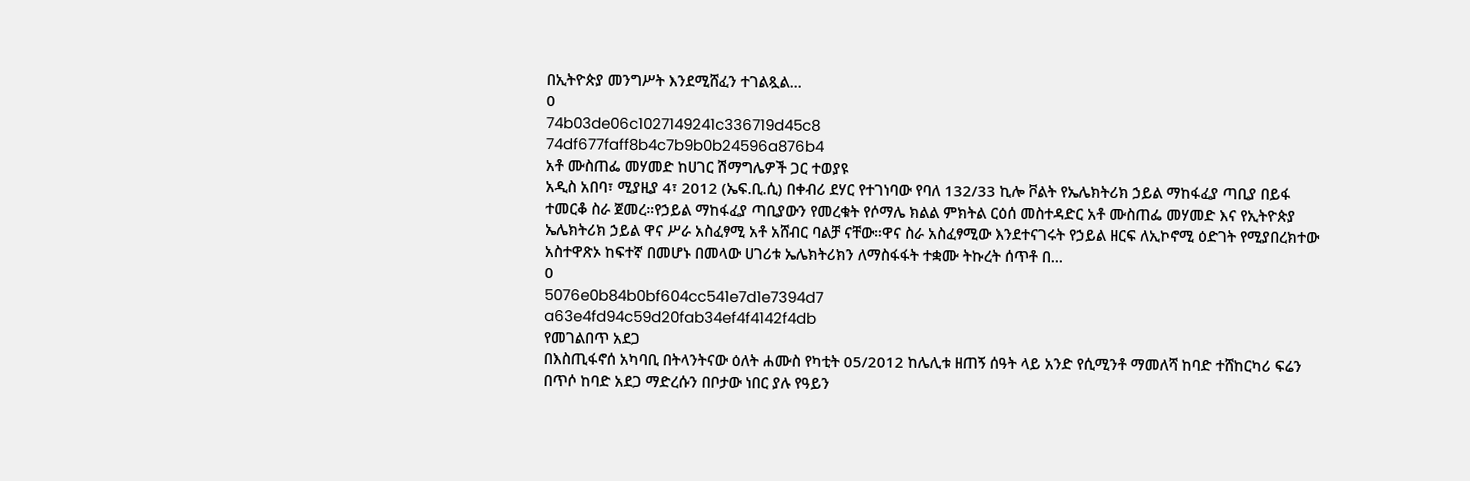በኢትዮጵያ መንግሥት እንደሚሸፈን ተገልጿል...
0
74b03de06c1027149241c336719d45c8
74df677faff8b4c7b9b0b24596a876b4
አቶ ሙስጠፌ መሃመድ ከሀገር ሽማግሌዎች ጋር ተወያዩ
አዲስ አበባ፣ ሚያዚያ 4፣ 2012 (ኤፍ.ቢ.ሲ) በቀብሪ ደሃር የተገነባው የባለ 132/33 ኪሎ ቮልት የኤሌክትሪክ ኃይል ማከፋፈያ ጣቢያ በይፋ ተመርቆ ስራ ጀመረ።የኃይል ማከፋፈያ ጣቢያውን የመረቁት የሶማሌ ክልል ምክትል ርዕሰ መስተዳድር አቶ ሙስጠፌ መሃመድ እና የኢትዮጵያ ኤሌክትሪክ ኃይል ዋና ሥራ አስፈፃሚ አቶ አሸብር ባልቻ ናቸው።ዋና ስራ አስፈፃሚው እንደተናገሩት የኃይል ዘርፍ ለኢኮኖሚ ዕድገት የሚያበረክተው አስተዋጽኦ ከፍተኛ በመሆኑ በመላው ሀገሪቱ ኤሌክትሪክን ለማስፋፋት ተቋሙ ትኩረት ሰጥቶ በ...
0
5076e0b84b0bf604cc541e7d1e7394d7
a63e4fd94c59d20fab34ef4f4142f4db
የመገልበጥ አደጋ
በእስጢፋኖሰ አካባቢ በትላንትናው ዕለት ሐሙስ የካቲት 05/2012 ከሌሊቱ ዘጠኝ ሰዓት ላይ አንድ የሲሚንቶ ማመለሻ ከባድ ተሸከርካሪ ፍሬን በጥሶ ከባድ አደጋ ማድረሱን በቦታው ነበር ያሉ የዓይን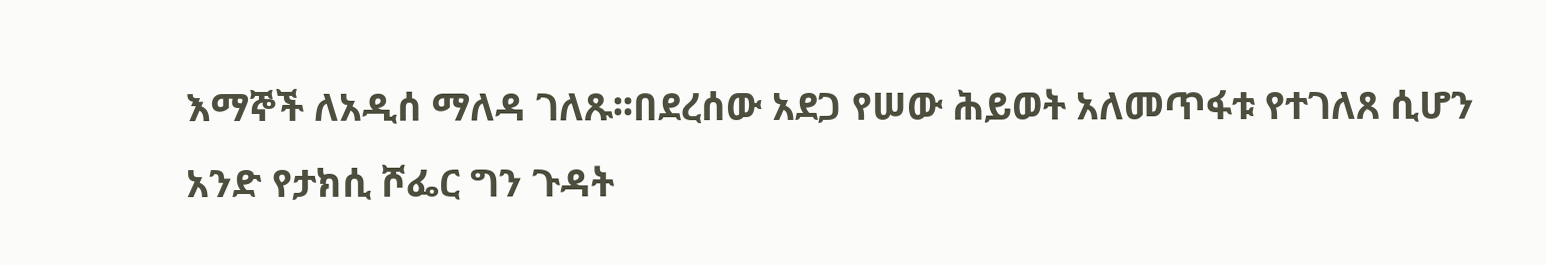እማኞች ለአዲሰ ማለዳ ገለጹ፡፡በደረሰው አደጋ የሠው ሕይወት አለመጥፋቱ የተገለጸ ሲሆን አንድ የታክሲ ሾፌር ግን ጉዳት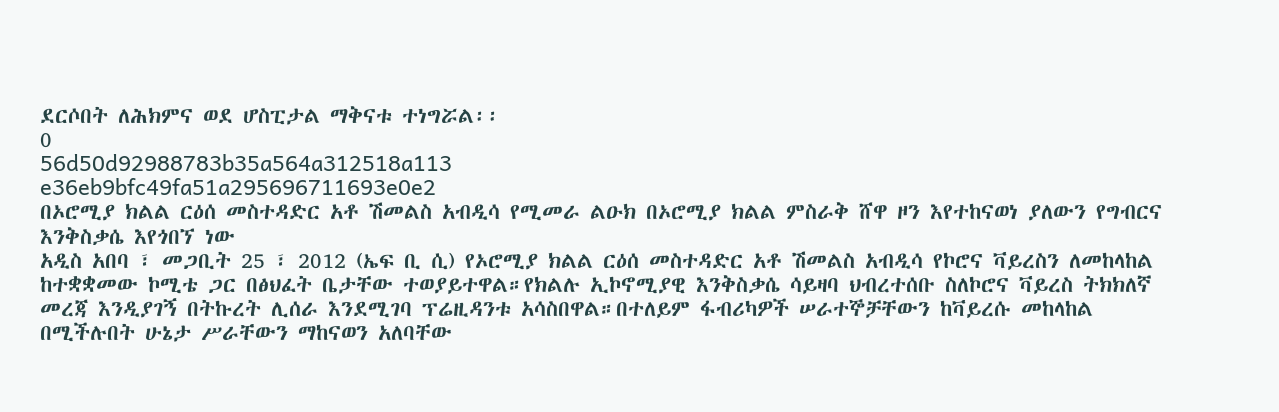ደርሶበት ለሕክምና ወደ ሆስፒታል ማቅናቱ ተነግሯል፡፡
0
56d50d92988783b35a564a312518a113
e36eb9bfc49fa51a295696711693e0e2
በኦሮሚያ ክልል ርዕሰ መስተዳድር አቶ ሽመልስ አብዲሳ የሚመራ ልዑክ በኦሮሚያ ክልል ምስራቅ ሸዋ ዞን እየተከናወነ ያለውን የግብርና እንቅስቃሴ እየጎበኘ ነው
አዲስ አበባ ፣ መጋቢት 25 ፣ 2012 (ኤፍ ቢ ሲ) የኦሮሚያ ክልል ርዕሰ መስተዳድር አቶ ሽመልስ አብዲሳ የኮሮና ቫይረስን ለመከላከል ከተቋቋመው ኮሚቴ ጋር በፅህፈት ቤታቸው ተወያይተዋል።የክልሉ ኢኮኖሚያዊ እንቅስቃሴ ሳይዛባ ህብረተሰቡ ስለኮሮና ቫይረስ ትክክለኛ መረጃ እንዲያገኝ በትኩረት ሊሰራ እንደሚገባ ፕሬዚዳንቱ አሳስበዋል።በተለይም ፋብሪካዎች ሠራተኞቻቸውን ከቫይረሱ መከላከል በሚችሉበት ሁኔታ ሥራቸውን ማከናወን አለባቸው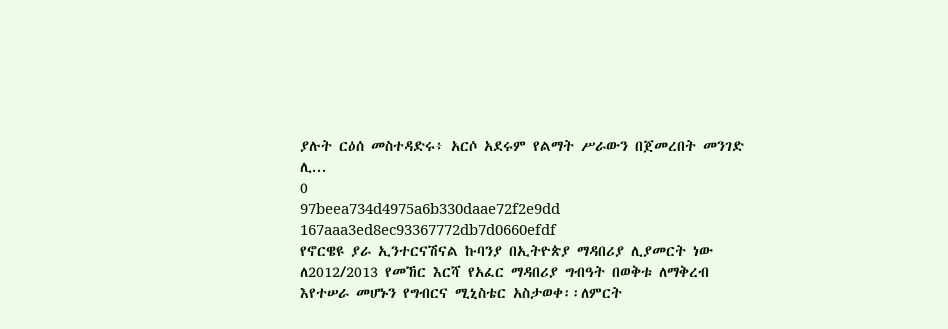ያሉት ርዕሰ መስተዳድሩ፥ አርሶ አደሩም የልማት ሥራውን በጀመረበት መንገድ ሊ...
0
97beea734d4975a6b330daae72f2e9dd
167aaa3ed8ec93367772db7d0660efdf
የኖርዌዩ ያራ ኢንተርናሽናል ኩባንያ በኢትዮጵያ ማዳበሪያ ሊያመርት ነው
ለ2012/2013 የመኸር እርሻ የአፈር ማዳበሪያ ግብዓት በወቅቱ ለማቅረብ እየተሠራ መሆኑን የግብርና ሚኒስቴር አስታወቀ፡፡ለምርት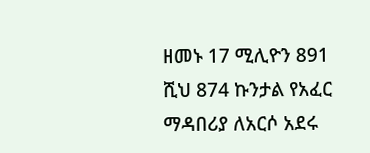ዘመኑ 17 ሚሊዮን 891 ሺህ 874 ኩንታል የአፈር ማዳበሪያ ለአርሶ አደሩ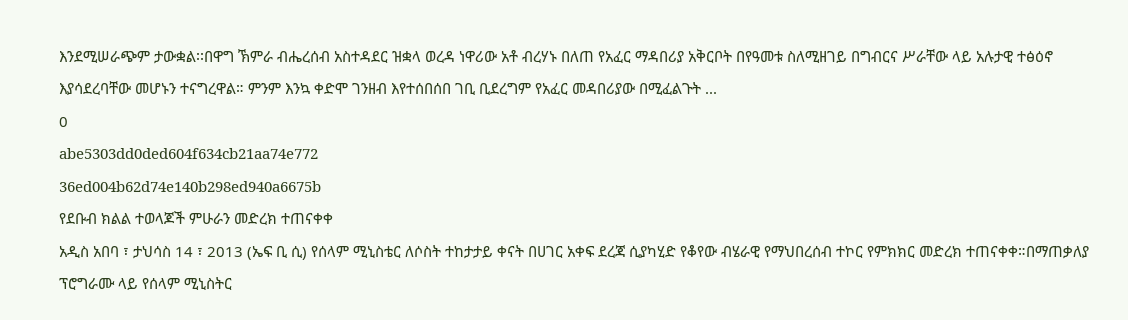እንደሚሠራጭም ታውቋል፡፡በዋግ ኽምራ ብሔረሰብ አስተዳደር ዝቋላ ወረዳ ነዋሪው አቶ ብረሃኑ በለጠ የአፈር ማዳበሪያ አቅርቦት በየዓመቱ ስለሚዘገይ በግብርና ሥራቸው ላይ አሉታዊ ተፅዕኖ እያሳደረባቸው መሆኑን ተናግረዋል። ምንም እንኳ ቀድሞ ገንዘብ እየተሰበሰበ ገቢ ቢደረግም የአፈር መዳበሪያው በሚፈልጉት ...
0
abe5303dd0ded604f634cb21aa74e772
36ed004b62d74e140b298ed940a6675b
የደቡብ ክልል ተወላጆች ምሁራን መድረክ ተጠናቀቀ
አዲስ አበባ ፣ ታህሳስ 14 ፣ 2013 (ኤፍ ቢ ሲ) የሰላም ሚኒስቴር ለሶስት ተከታታይ ቀናት በሀገር አቀፍ ደረጃ ሲያካሂድ የቆየው ብሄራዊ የማህበረሰብ ተኮር የምክክር መድረክ ተጠናቀቀ።በማጠቃለያ ፕሮግራሙ ላይ የሰላም ሚኒስትር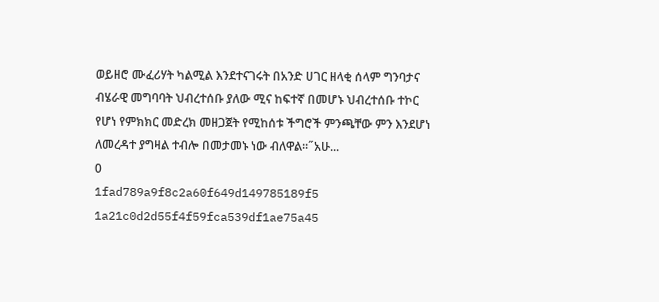ወይዘሮ ሙፈሪሃት ካልሚል እንደተናገሩት በአንድ ሀገር ዘላቂ ሰላም ግንባታና ብሄራዊ መግባባት ህብረተሰቡ ያለው ሚና ከፍተኛ በመሆኑ ህብረተሰቡ ተኮር የሆነ የምክክር መድረክ መዘጋጀት የሚከሰቱ ችግሮች ምንጫቸው ምን እንደሆነ ለመረዳተ ያግዛል ተብሎ በመታመኑ ነው ብለዋል፡፡˝አሁ...
0
1fad789a9f8c2a60f649d149785189f5
1a21c0d2d55f4f59fca539df1ae75a45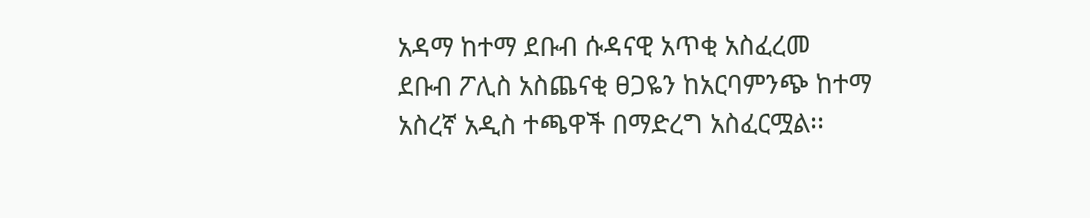አዳማ ከተማ ደቡብ ሱዳናዊ አጥቂ አስፈረመ
ደቡብ ፖሊስ አስጨናቂ ፀጋዬን ከአርባምንጭ ከተማ አስረኛ አዲስ ተጫዋች በማድረግ አስፈርሟል፡፡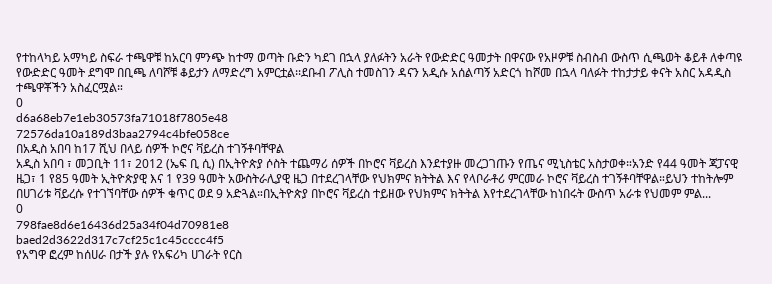የተከላካይ አማካይ ስፍራ ተጫዋቹ ከአርባ ምንጭ ከተማ ወጣት ቡድን ካደገ በኋላ ያለፉትን አራት የውድድር ዓመታት በዋናው የአዞዎቹ ስብስብ ውስጥ ሲጫወት ቆይቶ ለቀጣዩ የውድድር ዓመት ደግሞ በቢጫ ለባሾቹ ቆይታን ለማድረግ አምርቷል፡፡ደቡብ ፖሊስ ተመስገን ዳናን አዲሱ አሰልጣኝ አድርጎ ከሾመ በኋላ ባለፉት ተከታታይ ቀናት አስር አዳዲስ ተጫዋቾችን አስፈርሟል።
0
d6a68eb7e1eb30573fa71018f7805e48
72576da10a189d3baa2794c4bfe058ce
በአዲስ አበባ ከ17 ሺህ በላይ ሰዎች ኮሮና ቫይረስ ተገኝቶባቸዋል
አዲስ አበባ ፣ መጋቢት 11፣ 2012 (ኤፍ ቢ ሲ) በኢትዮጵያ ሶስት ተጨማሪ ሰዎች በኮሮና ቫይረስ እንደተያዙ መረጋገጡን የጤና ሚኒስቴር አስታወቀ።አንድ የ44 ዓመት ጃፓናዊ ዜጋ፣ 1 የ85 ዓመት ኢትዮጵያዊ እና 1 የ39 ዓመት አውስትራሊያዊ ዜጋ በተደረገላቸው የህክምና ክትትል እና የላቦራቶሪ ምርመራ ኮሮና ቫይረስ ተገኝቶባቸዋል።ይህን ተከትሎም በሀገሪቱ ቫይረሱ የተገኘባቸው ሰዎች ቁጥር ወደ 9 አድጓል።በኢትዮጵያ በኮሮና ቫይረስ ተይዘው የህክምና ክትትል እየተደረገላቸው ከነበሩት ውስጥ አራቱ የህመም ምል...
0
798fae8d6e16436d25a34f04d70981e8
baed2d3622d317c7cf25c1c45cccc4f5
የአግዋ ፎረም ከሰሀራ በታች ያሉ የአፍሪካ ሀገራት የርስ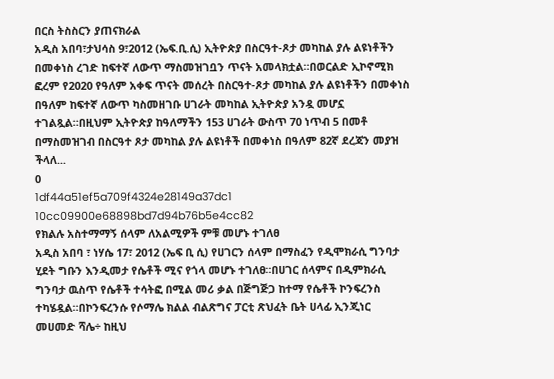በርስ ትስስርን ያጠናክራል
አዲስ አበባ፣ታህሳስ 9፣2012 (ኤፍ.ቢ.ሲ) ኢትዮጵያ በስርዓተ-ጾታ መካከል ያሉ ልዩነቶችን በመቀነስ ረገድ ከፍተኛ ለውጥ ማስመዝገቧን ጥናት አመላክቷል።በወርልድ ኢኮኖሚክ ፎረም የ2020 የዓለም አቀፍ ጥናት መሰረት በስርዓተ-ጾታ መካከል ያሉ ልዩነቶችን በመቀነስ በዓለም ከፍተኛ ለውጥ ካስመዘገቡ ሀገራት መካከል ኢትዮጵያ አንዷ መሆኗ ተገልጿል።በዚህም ኢትዮጵያ ከዓለማችን 153 ሀገራት ውስጥ 70 ነጥብ 5 በመቶ በማስመዝገብ በስርዓተ ጾታ መካከል ያሉ ልዩነቶች በመቀነስ በዓለም 82ኛ ደረጃን መያዝ ችላለ...
0
1df44a51ef5a709f4324e28149a37dc1
10cc09900e68898bd7d94b76b5e4cc82
የክልሉ አስተማማኝ ሰላም ለአልሚዎች ምቹ መሆኑ ተገለፀ
አዲስ አበባ ፣ ነሃሴ 17፣ 2012 (ኤፍ ቢ ሲ) የሀገርን ሰላም በማስፈን የዲሞክራሲ ግንባታ ሂደት ግቡን እንዲመታ የሴቶች ሚና የጎላ መሆኑ ተገለፀ።በሀገር ሰላምና በዲምክራሲ ግንባታ ዉስጥ የሴቶች ተሳትፎ በሚል መሪ ቃል በጅግጅጋ ከተማ የሴቶች ኮንፍረንስ ተካሄዷል።በኮንፍረንሱ የሶማሌ ክልል ብልጽግና ፓርቲ ጽህፈት ቤት ሀላፊ ኢንጂነር መሀመድ ሻሌ÷ ከዚህ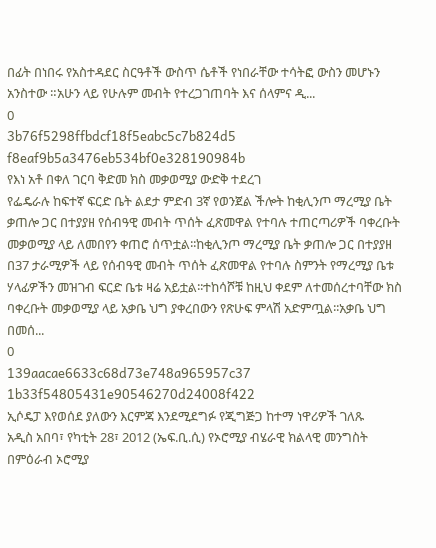በፊት በነበሩ የአስተዳደር ስርዓቶች ውስጥ ሴቶች የነበራቸው ተሳትፎ ውስን መሆኑን አንስተው ።አሁን ላይ የሁሉም መብት የተረጋገጠባት እና ሰላምና ዲ...
0
3b76f5298ffbdcf18f5eabc5c7b824d5
f8eaf9b5a3476eb534bf0e328190984b
የእነ አቶ በቀለ ገርባ ቅድመ ክስ መቃወሚያ ውድቅ ተደረገ
የፌዴራሉ ከፍተኛ ፍርድ ቤት ልደታ ምድብ 3ኛ የወንጀል ችሎት ከቂሊንጦ ማረሚያ ቤት ቃጠሎ ጋር በተያያዘ የሰብዓዊ መብት ጥሰት ፈጽመዋል የተባሉ ተጠርጣሪዎች ባቀረቡት መቃወሚያ ላይ ለመበየን ቀጠሮ ሰጥቷል፡፡ከቂሊንጦ ማረሚያ ቤት ቃጠሎ ጋር በተያያዘ በ37 ታራሚዎች ላይ የሰብዓዊ መብት ጥሰት ፈጽመዋል የተባሉ ስምንት የማረሚያ ቤቱ ሃላፊዎችን መዝገብ ፍርድ ቤቱ ዛሬ አይቷል፡፡ተከሳሾቹ ከዚህ ቀደም ለተመሰረተባቸው ክስ ባቀረቡት መቃወሚያ ላይ አቃቤ ህግ ያቀረበውን የጽሁፍ ምላሽ አድምጧል፡፡አቃቤ ህግ በመሰ...
0
139aacae6633c68d73e748a965957c37
1b33f54805431e90546270d24008f422
ኢሶዴፓ እየወሰደ ያለውን እርምጃ እንደሚደግፉ የጂግጅጋ ከተማ ነዋሪዎች ገለጹ
አዲስ አበባ፣ የካቲት 28፣ 2012 (ኤፍ.ቢ.ሲ) የኦሮሚያ ብሄራዊ ክልላዊ መንግስት በምዕራብ ኦሮሚያ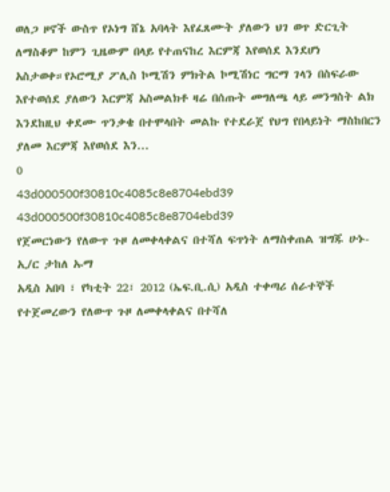ወለጋ ዞኖች ውስጥ የኦነግ ሸኔ አባላት እየፈጸሙት ያለውን ህገ ወጥ ድርጊት ለማስቆም ከምን ጊዜውም በላይ የተጠናከረ እርምጃ እየወሰደ እንደሆነ አስታወቀ።የኦሮሚያ ፖሊስ ኮሚሽን ምክትል ኮሚሽነር ግርማ ገላን በስፍራው እየተወሰደ ያለውን እርምጃ አስመልክቶ ዛሬ በሰጡት መግለጫ ላይ መንግስት ልክ እንደከዚህ ቀደሙ ጥንቃቄ በተሞላበት መልኩ የተደራጀ የህግ የበላይነት ማስከበርን ያለመ እርምጃ እየወሰደ እን...
0
43d000500f30810c4085c8e8704ebd39
43d000500f30810c4085c8e8704ebd39
የጀመርነውን የለውጥ ጉዞ ለመቀላቀልና በተሻለ ፍጥነት ለማስቀጠል ዝግጁ ሁኑ- ኢ/ር ታከለ ኡማ
አዲስ አበባ ፣ የካቲት 22፣ 2012 (ኤፍ.ቢ.ሲ) አዲስ ተቀጣሪ ሰራተኞች የተጀመረውን የለውጥ ጉዞ ለመቀላቀልና በተሻለ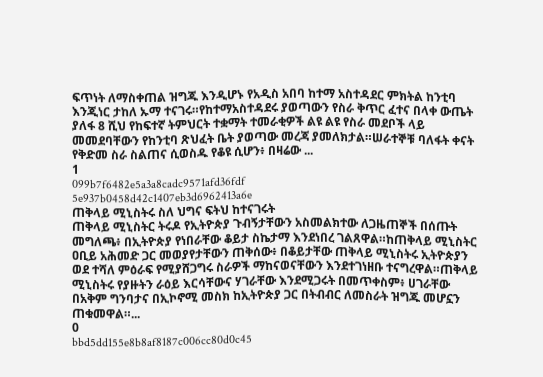ፍጥነት ለማስቀጠል ዝግጁ እንዲሆኑ የአዲስ አበባ ከተማ አስተዳደር ምክትል ከንቲባ እንጂነር ታከለ ኡማ ተናገሩ።የከተማአስተዳደሩ ያወጣውን የስራ ቅጥር ፈተና በላቀ ውጤት ያለፋ 8 ሺህ የከፍተኛ ትምህርት ተቋማት ተመራቂዎች ልዩ ልዩ የስራ መደቦች ላይ መመደባቸውን የከንቲባ ጽህፈት ቤት ያወጣው መረጃ ያመለክታል።ሠራተኞቹ ባለፋት ቀናት የቅድመ ስራ ስልጠና ሲወስዱ የቆዩ ሲሆን፥ በዛሬው ...
1
099b7f6482e5a3a8cadc9571afd36fdf
5e937b0458d42c1407eb3d6962413a6e
ጠቅላይ ሚኒስትሩ ስለ ህግና ፍትህ ከተናገሩት
ጠቅላይ ሚኒስትር ትሩዶ የኢትዮጵያ ጉብኝታቸውን አስመልክተው ለጋዜጠኞች በሰጡት መግለጫ፥ በኢትዮጵያ የነበራቸው ቆይታ ስኬታማ እንደነበረ ገልጸዋል።ከጠቅላይ ሚኒስትር ዐቢይ አሕመድ ጋር መወያየታቸውን ጠቅሰው፥ በቆይታቸው ጠቅላይ ሚኒስትሩ ኢትዮጵያን ወደ ተሻለ ምዕራፍ የሚያሸጋግሩ ስራዎች ማከናወናቸውን እንደተገነዘቡ ተናግረዋል።ጠቅላይ ሚኒስትሩ የያዙትን ራዕይ እርሳቸውና ሃገራቸው እንደሚጋሩት በመጥቀስም፥ ሀገራቸው በአቅም ግንባታና በኢኮኖሚ መስክ ከኢትዮጵያ ጋር በትብብር ለመስራት ዝግጁ መሆኗን ጠቁመዋል።...
0
bbd5dd155e8b8af8187c006cc80d0c45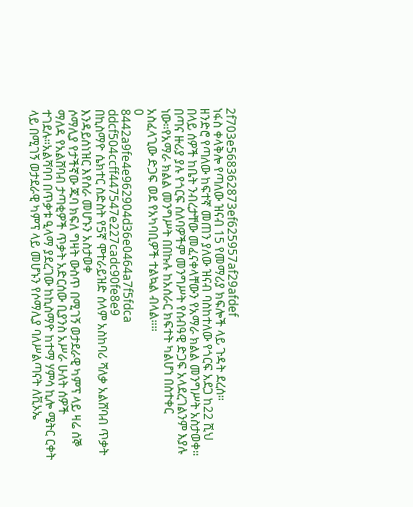2f703e568362873ef625957af29afdef
ነፋስ ቀላቅሎ የጣለው ዝናብ 15 የመማሪያ ክፍሎች ላይ ጉዳት ደረሰ።
ዘንድሮ የጣለው ከፍተኛ መጠን ያለው ዝናብ ባስከተለው የጎርፍ አደጋ ከ22 ሺህ በላይ ሰዎች ከቤት ንብረታቸው መፈናቀላቸውን የአማራ ክልል መንግሥት አስታወቀ። በጣና ዙሪያ ያሉ የጎርፍ ሰለባዎችም መንግሥት የሰብዓዊ ድጋፍ አላደረገልንም እያሉ ነው።የአማራ ክልል መንግሥት በበኩሉ ከአሰራር ክፍተት ካልሆነ በስተቀር አስፈላጊው ድጋፍ ወደ የአካባቢዎች ተልኳል ብላል።።
0
8442a9fe4e962904d36e0464a7f5fdca
ddcf504ccff447547e227cadc90fe8e9
በኪስማዮ ሴክተር ስድስት የ5ኛ ሞተራይዝድ ሰላም አስከባሪ ሻለቃ አልሸባብ ጥቃት እንዳይሰነዝር እየሰራ መሆኑን አስታወቀ
ሶማሊያ የታችኛው ጁባ ክፍለ ግዛት ውስጥ በሚገኝ ወታደራዊ ካምፕ ላይ ዛሬ ሰኞ ማለዳ የአልሸባብ ታጣቂዎች ጥቃት አድርሰው ቢያንስ አሥራ ሁለት ሰዎች ተገደሉ።አልሻባባ በጥቃቱ ዒላማ ያደረገው ከኪስማዮ ከተማ ሃምሳ ኪሎ ሜትር ርቀት ላይ በሚገኝ ወታደራዊ ካምፕ ላይ መሆኑን የሶማሊያ ባለሥልጣናት ለቪኦኤ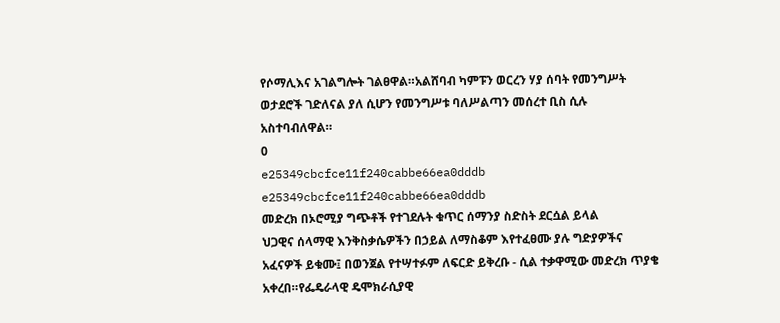የሶማሊእና አገልግሎት ገልፀዋል።አልሸባብ ካምፑን ወርረን ሃያ ሰባት የመንግሥት ወታደሮች ገድለናል ያለ ሲሆን የመንግሥቱ ባለሥልጣን መሰረተ ቢስ ሲሉ አስተባብለዋል።
0
e25349cbcfce11f240cabbe66ea0dddb
e25349cbcfce11f240cabbe66ea0dddb
መድረክ በኦሮሚያ ግጭቶች የተገደሉት ቁጥር ሰማንያ ስድስት ደርሷል ይላል
ህጋዊና ሰላማዊ እንቅስቃሴዎችን በኃይል ለማስቆም እየተፈፀሙ ያሉ ግድያዎችና አፈናዎች ይቁሙ፤ በወንጀል የተሣተፉም ለፍርድ ይቅረቡ - ሲል ተቃዋሚው መድረክ ጥያቄ አቀረበ።የፌዴራላዊ ዴሞክራሲያዊ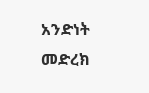አንድነት መድረክ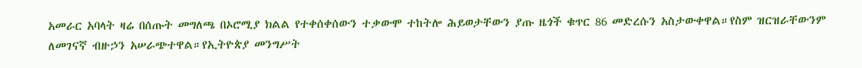አመራር አባላት ዛሬ በሰጡት መግለጫ በኦሮሚያ ክልል የተቀሰቀሰውን ተቃውሞ ተከትሎ ሕይወታቸውን ያጡ ዜጎች ቁጥር 86 መድረሱን አስታውቀዋል።የስም ዝርዝራቸውንም ለመገናኛ ብዙኃን አሠራጭተዋል።የኢትዮጵያ መንግሥት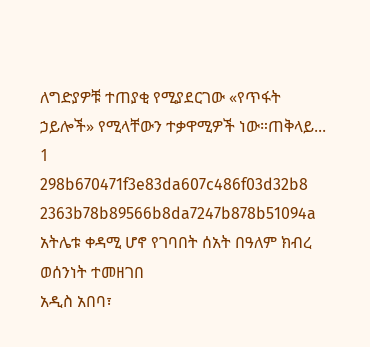ለግድያዎቹ ተጠያቂ የሚያደርገው «የጥፋት ኃይሎች» የሚላቸውን ተቃዋሚዎች ነው።ጠቅላይ...
1
298b670471f3e83da607c486f03d32b8
2363b78b89566b8da7247b878b51094a
አትሌቱ ቀዳሚ ሆኖ የገባበት ሰአት በዓለም ክብረ ወሰንነት ተመዘገበ
አዲስ አበባ፣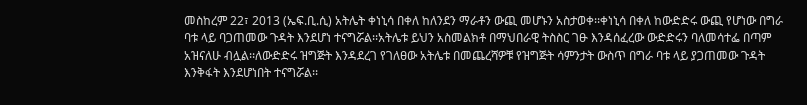መስከረም 22፣ 2013 (ኤፍ.ቢ.ሲ) አትሌት ቀነኒሳ በቀለ ከለንደን ማራቶን ውጪ መሆኑን አስታወቀ፡፡ቀነኒሳ በቀለ ከውድድሩ ውጪ የሆነው በግራ ባቱ ላይ ባጋጠመው ጉዳት እንደሆነ ተናግሯል፡፡አትሌቱ ይህን አስመልክቶ በማህበራዊ ትስስር ገፁ እንዳሰፈረው ውድድሩን ባለመሳተፌ በጣም አዝናለሁ ብሏል፡፡ለውድድሩ ዝግጅት እንዳደረገ የገለፀው አትሌቱ በመጨረሻዎቹ የዝግጅት ሳምንታት ውስጥ በግራ ባቱ ላይ ያጋጠመው ጉዳት እንቅፋት እንደሆነበት ተናግሯል፡፡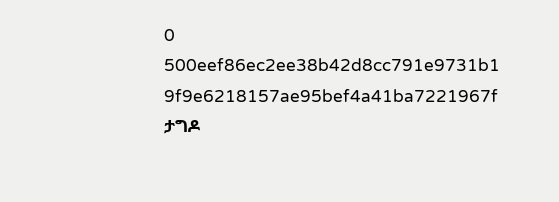0
500eef86ec2ee38b42d8cc791e9731b1
9f9e6218157ae95bef4a41ba7221967f
ታግዶ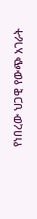የነበረው ህጋዊ የውጭ አገራት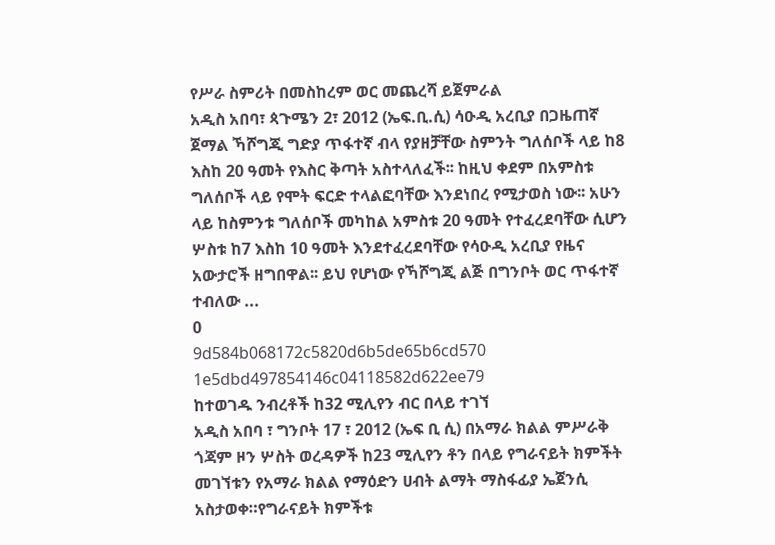የሥራ ስምሪት በመስከረም ወር መጨረሻ ይጀምራል
አዲስ አበባ፣ ጳጉሜን 2፣ 2012 (ኤፍ.ቢ.ሲ) ሳዑዲ አረቢያ በጋዜጠኛ ጀማል ኻሾግጂ ግድያ ጥፋተኛ ብላ የያዘቻቸው ስምንት ግለሰቦች ላይ ከ8 እስከ 20 ዓመት የእስር ቅጣት አስተላለፈች፡፡ ከዚህ ቀደም በአምስቱ ግለሰቦች ላይ የሞት ፍርድ ተላልፎባቸው እንደነበረ የሚታወስ ነው፡፡ አሁን ላይ ከስምንቱ ግለሰቦች መካከል አምስቱ 20 ዓመት የተፈረደባቸው ሲሆን ሦስቱ ከ7 እስከ 10 ዓመት እንደተፈረደባቸው የሳዑዲ አረቢያ የዜና አውታሮች ዘግበዋል፡፡ ይህ የሆነው የኻሾግጂ ልጅ በግንቦት ወር ጥፋተኛ ተብለው ...
0
9d584b068172c5820d6b5de65b6cd570
1e5dbd497854146c04118582d622ee79
ከተወገዱ ንብረቶች ከ32 ሚሊየን ብር በላይ ተገኘ
አዲስ አበባ ፣ ግንቦት 17 ፣ 2012 (ኤፍ ቢ ሲ) በአማራ ክልል ምሥራቅ ጎጃም ዞን ሦስት ወረዳዎች ከ23 ሚሊየን ቶን በላይ የግራናይት ክምችት መገኘቱን የአማራ ክልል የማዕድን ሀብት ልማት ማስፋፊያ ኤጀንሲ አስታወቀ።የግራናይት ክምችቱ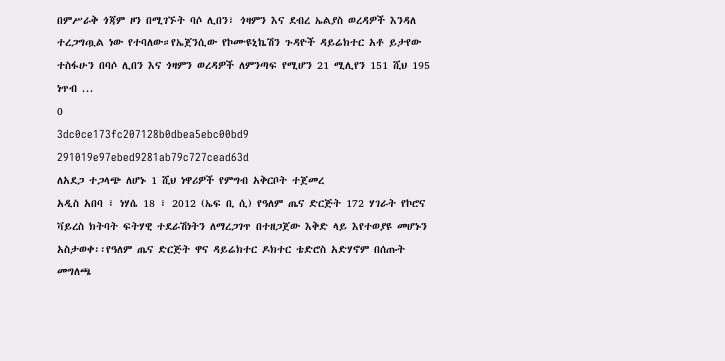በምሥራቅ ጎጃም ዞን በሚገኙት ባሶ ሊበን፣ ጎዛምን እና ደብረ ኤልያስ ወረዳዎች እንዳለ ተረጋግጧል ነው የተባለው።የኤጀንሲው የኮሙዩኒኬሽን ጉዳዮች ዳይሬክተር አቶ ይታየው ተስፋሁን በባሶ ሊበን እና ጎዛምን ወረዳዎች ለምንጣፍ የሚሆን 21 ሚሊየን 151 ሺህ 195 ነጥብ ...
0
3dc0ce173fc207128b0dbea5ebc00bd9
291019e97ebed9281ab79c727cead63d
ለአደጋ ተጋላጭ ለሆኑ 1 ሺህ ነዋሪዎች የምግብ አቅርቦት ተጀመረ
አዲስ አበባ ፣ ነሃሴ 18 ፣ 2012 (ኤፍ ቢ ሲ) የዓለም ጤና ድርጅት 172 ሃገራት የኮሮና ቫይረስ ክትባት ፍትሃዊ ተደራሽነትን ለማረጋገጥ በተዘጋጀው እቅድ ላይ እየተወያዩ መሆኑን አስታወቀ፡፡የዓለም ጤና ድርጅት ዋና ዳይሬክተር ዶክተር ቴድሮስ አድሃኖም በሰጡት መግለጫ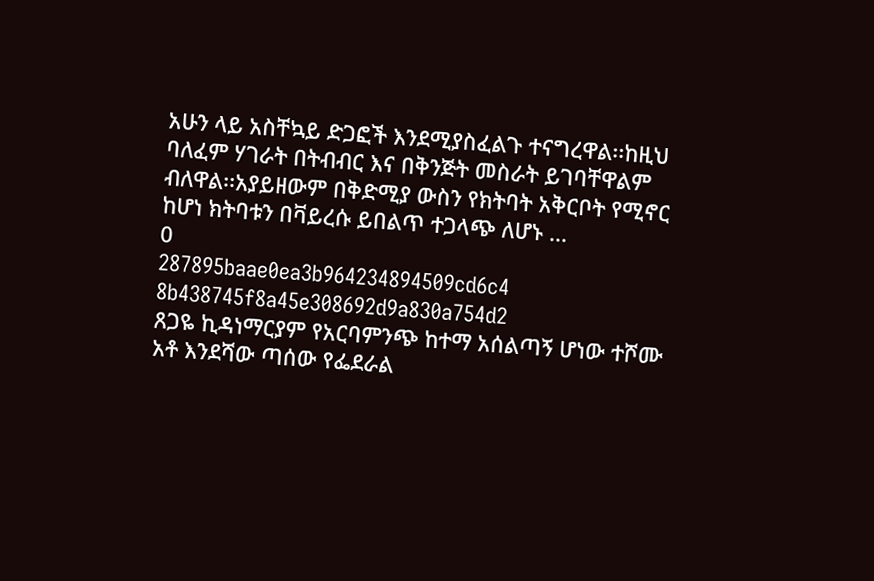አሁን ላይ አስቸኳይ ድጋፎች እንደሚያስፈልጉ ተናግረዋል፡፡ከዚህ ባለፈም ሃገራት በትብብር እና በቅንጅት መስራት ይገባቸዋልም ብለዋል፡፡አያይዘውም በቅድሚያ ውስን የክትባት አቅርቦት የሚኖር ከሆነ ክትባቱን በቫይረሱ ይበልጥ ተጋላጭ ለሆኑ ...
0
287895baae0ea3b964234894509cd6c4
8b438745f8a45e308692d9a830a754d2
ጸጋዬ ኪዳነማርያም የአርባምንጭ ከተማ አሰልጣኝ ሆነው ተሾሙ
አቶ እንደሻው ጣሰው የፌደራል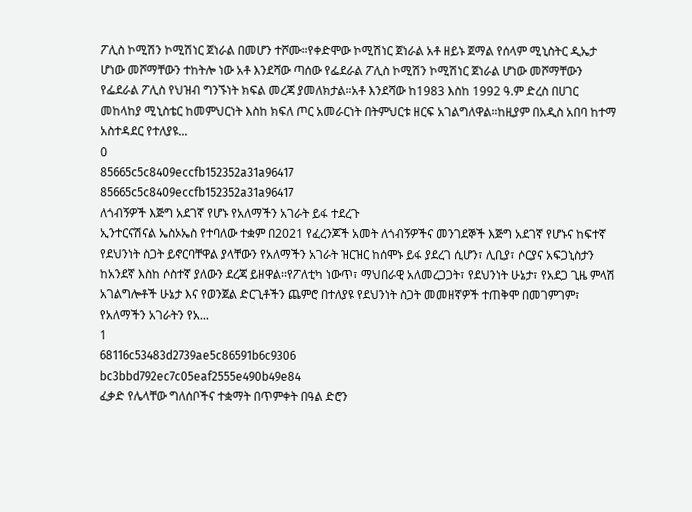ፖሊስ ኮሚሽን ኮሚሽነር ጀነራል በመሆን ተሾሙ።የቀድሞው ኮሚሽነር ጀነራል አቶ ዘይኑ ጀማል የሰላም ሚኒስትር ዲኤታ ሆነው መሾማቸውን ተከትሎ ነው አቶ እንደሻው ጣሰው የፌደራል ፖሊስ ኮሚሽን ኮሚሽነር ጀነራል ሆነው መሾማቸውን የፌደራል ፖሊስ የህዝብ ግንኙነት ክፍል መረጃ ያመለክታል።አቶ እንደሻው ከ1983 እስከ 1992 ዓ.ም ድረስ በሀገር መከላከያ ሚኒስቴር ከመምህርነት እስከ ክፍለ ጦር አመራርነት በትምህርቱ ዘርፍ አገልግለዋል።ከዚያም በአዲስ አበባ ከተማ አስተዳደር የተለያዩ...
0
85665c5c8409eccfb152352a31a96417
85665c5c8409eccfb152352a31a96417
ለጎብኝዎች እጅግ አደገኛ የሆኑ የአለማችን አገራት ይፋ ተደረጉ
ኢንተርናሽናል ኤስኦኤስ የተባለው ተቋም በ2021 የፈረንጆች አመት ለጎብኝዎችና መንገደኞች እጅግ አደገኛ የሆኑና ከፍተኛ የደህንነት ስጋት ይኖርባቸዋል ያላቸውን የአለማችን አገራት ዝርዝር ከሰሞኑ ይፋ ያደረገ ሲሆን፣ ሊቢያ፣ ሶርያና አፍጋኒስታን ከአንደኛ እስከ ሶስተኛ ያለውን ደረጃ ይዘዋል፡፡የፖለቲካ ነውጥ፣ ማህበራዊ አለመረጋጋት፣ የደህንነት ሁኔታ፣ የአደጋ ጊዜ ምላሽ አገልግሎቶች ሁኔታ እና የወንጀል ድርጊቶችን ጨምሮ በተለያዩ የደህንነት ስጋት መመዘኛዎች ተጠቅሞ በመገምገም፣ የአለማችን አገራትን የአ...
1
68116c53483d2739ae5c86591b6c9306
bc3bbd792ec7c05eaf2555e490b49e84
ፈቃድ የሌላቸው ግለሰቦችና ተቋማት በጥምቀት በዓል ድሮን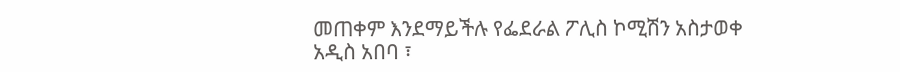መጠቀም እንደማይችሉ የፌደራል ፖሊስ ኮሚሽን አስታወቀ
አዲስ አበባ ፣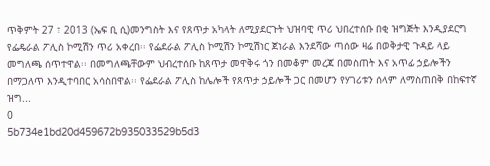ጥቅምት 27 ፣ 2013 (ኤፍ ቢ ሲ)መንግስት እና የጸጥታ አካላት ለሚያደርጉት ህዝባዊ ጥሪ ህበረተሰቡ በቂ ዝግጅት እንዲያደርግ የፌዴራል ፖሊስ ኮሚሽን ጥሪ አቀረበ፡፡ የፌደራል ፖሊስ ኮሚሽን ኮሚሽነር ጀነራል እንደሻው ጣሰው ዛሬ በወቅታዊ ጉዳይ ላይ መግለጫ ሰጥተዋል፡፡ በመግለጫቸውም ህብረተሰቡ ከጸጥታ መዋቅሩ ጎን በመቆም መረጃ በመስጠት እና አጥፊ ኃይሎችን በማጋለጥ እንዲተባበር አሳስበዋል፡፡ የፌደራል ፖሊስ ከሌሎች የጸጥታ ኃይሎች ጋር በመሆን የሃገሪቱን ሰላም ለማስጠበቅ በከፍተኛ ዝግ...
0
5b734e1bd20d459672b935033529b5d3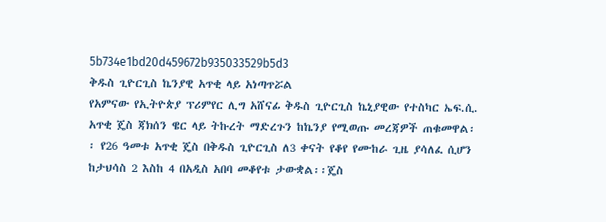5b734e1bd20d459672b935033529b5d3
ቅዱስ ጊዮርጊስ ኬንያዊ አጥቂ ላይ አነጣጥሯል
የአምናው የኢትዮጵያ ፕሪምየር ሊግ አሸናፊ ቅዱስ ጊዮርጊስ ኬኒያዊው የተስካር ኤፍ.ሲ. አጥቂ ጄስ ጃክሰን ዌር ላይ ትኩረት ማድረጉን ከኬንያ የሚወጡ መረጃዎች ጠቁመዋል፡፡ የ26 ዓመቱ አጥቂ ጄስ በቅዱስ ጊዮርጊስ ለ3 ቀናት የቆየ የሙከራ ጊዜ ያሳለፈ ሲሆን ከታህሳስ 2 እስከ 4 በአዲስ አበባ መቆየቱ ታውቋል፡፡ጄስ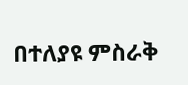በተለያዩ ምስራቅ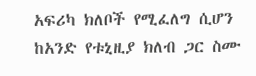አፍሪካ ክለቦች የሚፈለግ ሲሆን ከአንድ የቱኒዚያ ክለብ ጋር ስሙ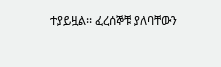ተያይዟል፡፡ ፈረሰኞቹ ያለባቸውን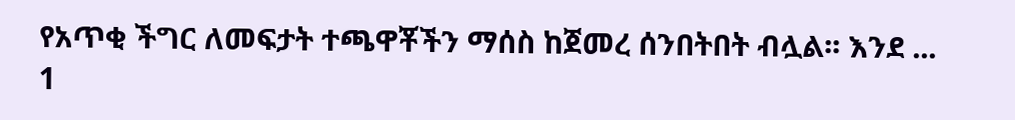የአጥቂ ችግር ለመፍታት ተጫዋቾችን ማሰስ ከጀመረ ሰንበትበት ብሏል፡፡ እንደ ...
1